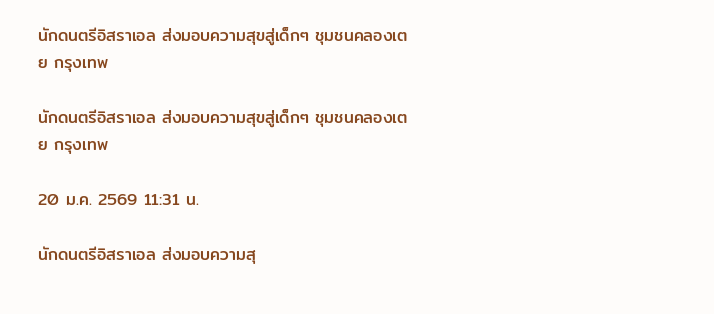นักดนตรีอิสราเอล ส่งมอบความสุขสู่เด็กๆ ชุมชนคลองเตย กรุงเทพ

นักดนตรีอิสราเอล ส่งมอบความสุขสู่เด็กๆ ชุมชนคลองเตย กรุงเทพ

20 ม.ค. 2569 11:31 น.

นักดนตรีอิสราเอล ส่งมอบความสุ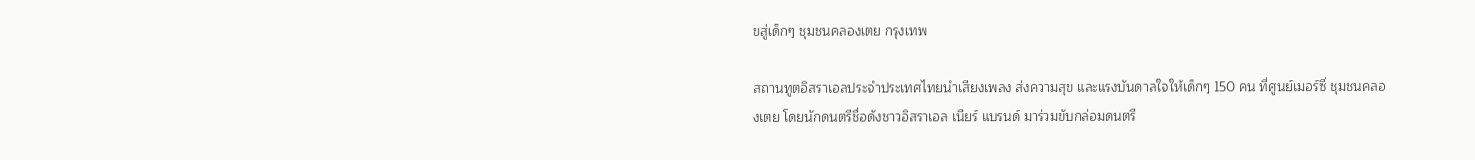ขสู่เด็กๆ ชุมชนคลองเตย กรุงเทพ

สถานทูตอิสราเอลประจำประเทศไทยนำเสียงเพลง ส่งความสุข และแรงบันดาลใจให้เด็กๆ 150 คน ที่ศูนย์เมอร์ซี่ ชุมชนคลองเตย โดยนักดนตรีชื่อดังชาวอิสราเอล เนียร์ แบรนด์ มาร่วมขับกล่อมดนตรี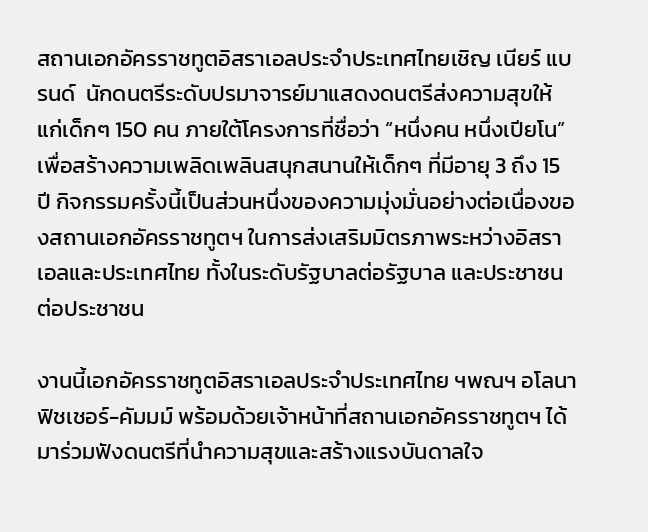สถานเอกอัครราชทูตอิสราเอลประจำประเทศไทยเชิญ เนียร์ แบรนด์  นักดนตรีระดับปรมาจารย์มาแสดงดนตรีส่งความสุขให้แก่เด็กๆ 150 คน ภายใต้โครงการที่ชื่อว่า “หนึ่งคน หนึ่งเปียโน” เพื่อสร้างความเพลิดเพลินสนุกสนานให้เด็กๆ ที่มีอายุ 3 ถึง 15 ปี กิจกรรมครั้งนี้เป็นส่วนหนึ่งของความมุ่งมั่นอย่างต่อเนื่องของสถานเอกอัครราชทูตฯ ในการส่งเสริมมิตรภาพระหว่างอิสราเอลและประเทศไทย ทั้งในระดับรัฐบาลต่อรัฐบาล และประชาชนต่อประชาชน

งานนี้เอกอัครราชทูตอิสราเอลประจำประเทศไทย ฯพณฯ อโลนา ฟิชเชอร์-คัมมม์ พร้อมด้วยเจ้าหน้าที่สถานเอกอัครราชทูตฯ ได้มาร่วมฟังดนตรีที่นำความสุขและสร้างแรงบันดาลใจ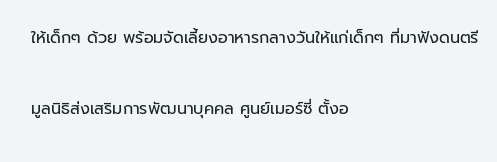ให้เด็กๆ ด้วย พร้อมจัดเลี้ยงอาหารกลางวันให้แก่เด็กๆ ที่มาฟังดนตรี

มูลนิธิส่งเสริมการพัฒนาบุคคล ศูนย์เมอร์ซี่ ตั้งอ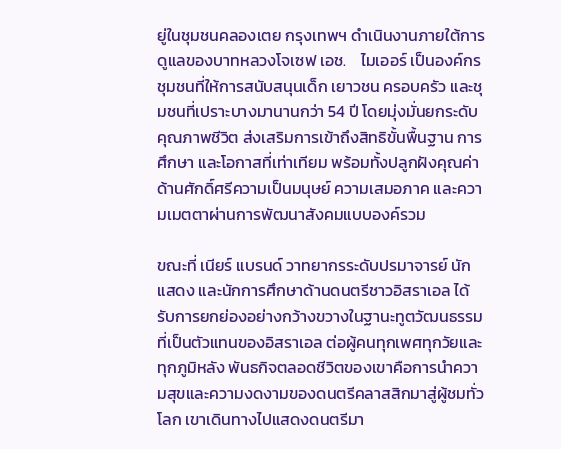ยู่ในชุมชนคลองเตย กรุงเทพฯ ดำเนินงานภายใต้การดูแลของบาทหลวงโจเซฟ เอช.    ไมเออร์ เป็นองค์กรชุมชนที่ให้การสนับสนุนเด็ก เยาวชน ครอบครัว และชุมชนที่เปราะบางมานานกว่า 54 ปี โดยมุ่งมั่นยกระดับคุณภาพชีวิต ส่งเสริมการเข้าถึงสิทธิขั้นพื้นฐาน การศึกษา และโอกาสที่เท่าเทียม พร้อมทั้งปลูกฝังคุณค่าด้านศักดิ์ศรีความเป็นมนุษย์ ความเสมอภาค และความเมตตาผ่านการพัฒนาสังคมแบบองค์รวม

ขณะที่ เนียร์ แบรนด์ วาทยากรระดับปรมาจารย์ นักแสดง และนักการศึกษาด้านดนตรีชาวอิสราเอล ได้รับการยกย่องอย่างกว้างขวางในฐานะทูตวัฒนธรรมที่เป็นตัวแทนของอิสราเอล ต่อผู้คนทุกเพศทุกวัยและทุกภูมิหลัง พันธกิจตลอดชีวิตของเขาคือการนำความสุขและความงดงามของดนตรีคลาสสิกมาสู่ผู้ชมทั่วโลก เขาเดินทางไปแสดงดนตรีมา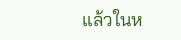แล้วในห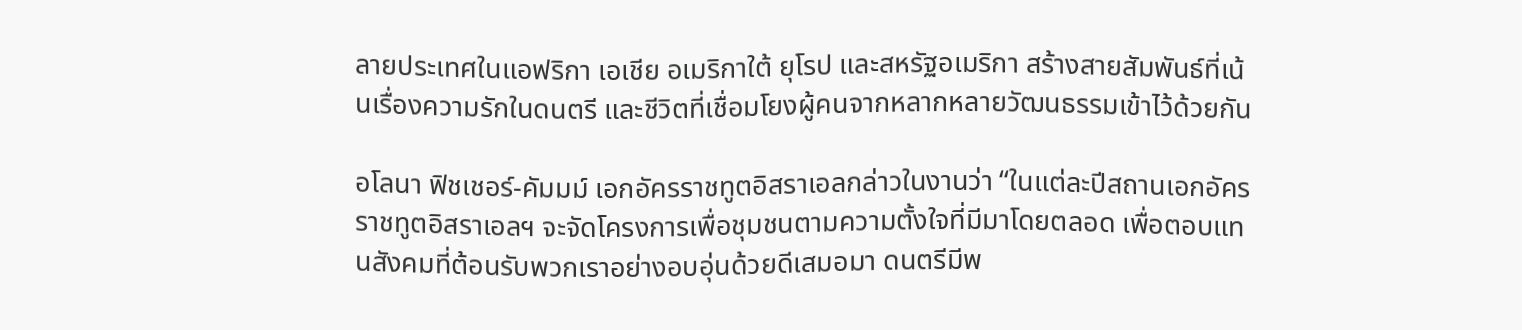ลายประเทศในแอฟริกา เอเชีย อเมริกาใต้ ยุโรป และสหรัฐอเมริกา สร้างสายสัมพันธ์ที่เน้นเรื่องความรักในดนตรี และชีวิตที่เชื่อมโยงผู้คนจากหลากหลายวัฒนธรรมเข้าไว้ด้วยกัน

อโลนา ฟิชเชอร์-คัมมม์ เอกอัครราชทูตอิสราเอลกล่าวในงานว่า “ในแต่ละปีสถานเอกอัครราชทูตอิสราเอลฯ จะจัดโครงการเพื่อชุมชนตามความตั้งใจที่มีมาโดยตลอด เพื่อตอบแทนสังคมที่ต้อนรับพวกเราอย่างอบอุ่นด้วยดีเสมอมา ดนตรีมีพ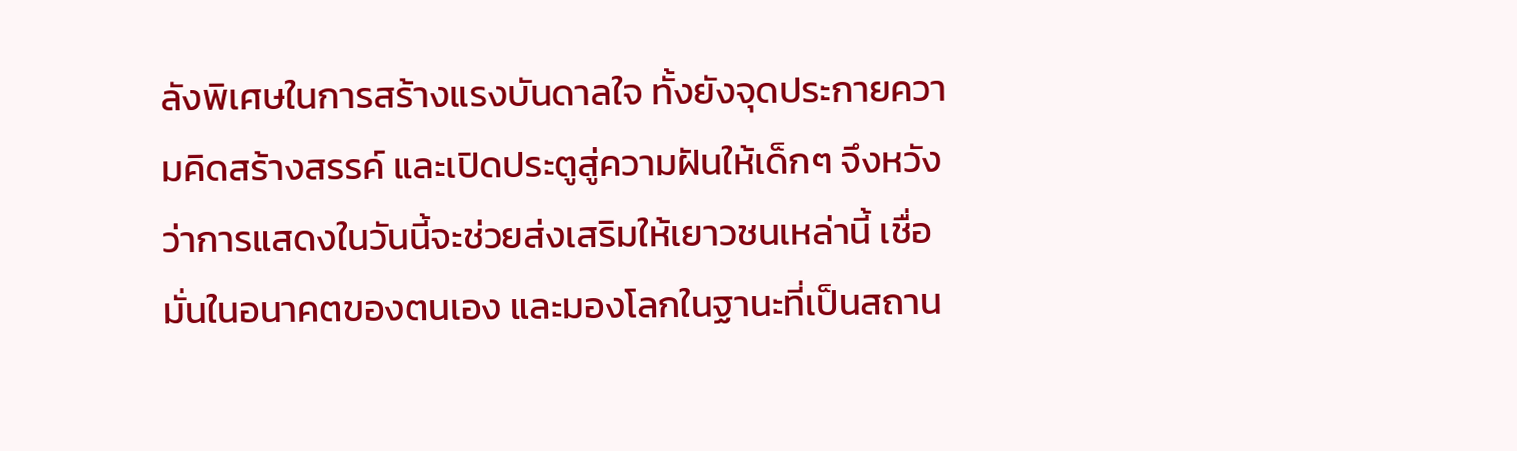ลังพิเศษในการสร้างแรงบันดาลใจ ทั้งยังจุดประกายความคิดสร้างสรรค์ และเปิดประตูสู่ความฝันให้เด็กๆ จึงหวังว่าการแสดงในวันนี้จะช่วยส่งเสริมให้เยาวชนเหล่านี้ เชื่อมั่นในอนาคตของตนเอง และมองโลกในฐานะที่เป็นสถาน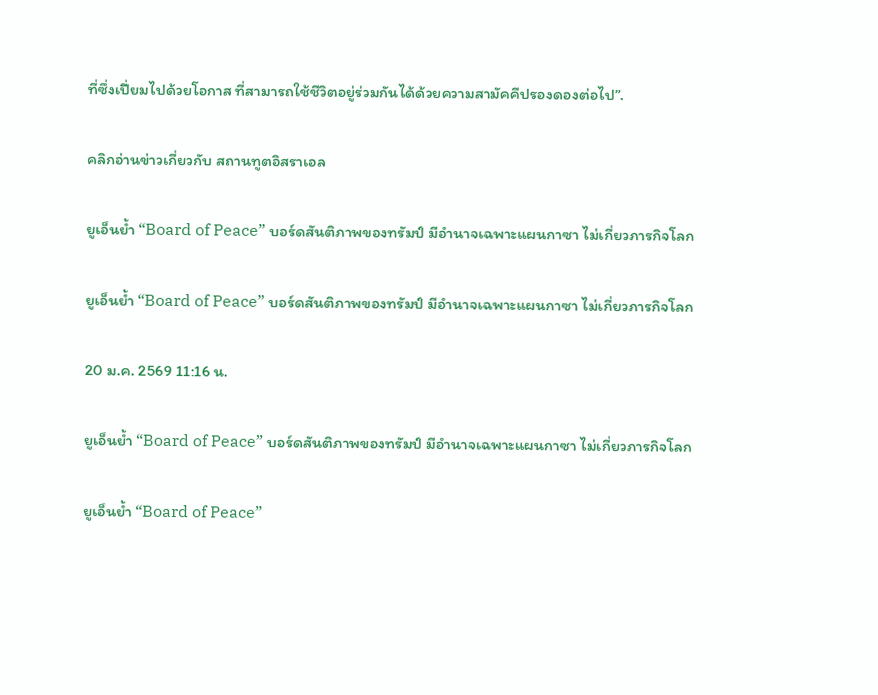ที่ซึ่งเปี่ยมไปด้วยโอกาส ที่สามารถใช้ชีวิตอยู่ร่วมกันได้ด้วยความสามัคคีปรองดองต่อไป”.

คลิกอ่านข่าวเกี่ยวกับ สถานทูตอิสราเอล

ยูเอ็นย้ำ “Board of Peace” บอร์ดสันติภาพของทรัมป์ มีอำนาจเฉพาะแผนกาซา ไม่เกี่ยวภารกิจโลก

ยูเอ็นย้ำ “Board of Peace” บอร์ดสันติภาพของทรัมป์ มีอำนาจเฉพาะแผนกาซา ไม่เกี่ยวภารกิจโลก

20 ม.ค. 2569 11:16 น.

ยูเอ็นย้ำ “Board of Peace” บอร์ดสันติภาพของทรัมป์ มีอำนาจเฉพาะแผนกาซา ไม่เกี่ยวภารกิจโลก

ยูเอ็นย้ำ “Board of Peace”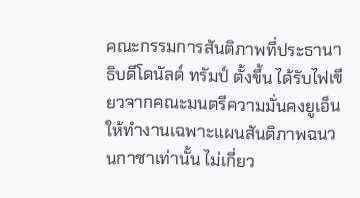คณะกรรมการสันติภาพที่ประธานาธิบดีโดนัลด์ ทรัมป์ ตั้งขึ้น ได้รับไฟเขียวจากคณะมนตรีความมั่นคงยูเอ็นให้ทำงานเฉพาะแผนสันติภาพฉนวนกาซาเท่านั้น ไม่เกี่ยว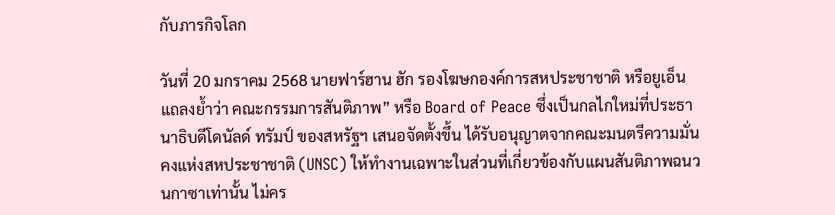กับภารกิจโลก

วันที่ 20 มกราคม 2568 นายฟาร์ฮาน ฮัก รองโฆษกองค์การสหประชาชาติ หรือยูเอ็น แถลงย้ำว่า คณะกรรมการสันติภาพ” หรือ Board of Peace ซึ่งเป็นกลไกใหม่ที่ประธานาธิบดีโดนัลด์ ทรัมป์ ของสหรัฐฯ เสนอจัดตั้งขึ้น ได้รับอนุญาตจากคณะมนตรีความมั่นคงแห่งสหประชาชาติ (UNSC) ให้ทำงานเฉพาะในส่วนที่เกี่ยวข้องกับแผนสันติภาพฉนวนกาซาเท่านั้น ไม่คร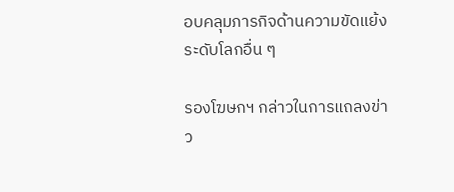อบคลุมภารกิจด้านความขัดแย้งระดับโลกอื่น ๆ

รองโฆษกฯ กล่าวในการแถลงข่าว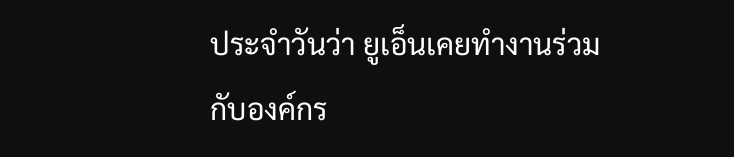ประจำวันว่า ยูเอ็นเคยทำงานร่วมกับองค์กร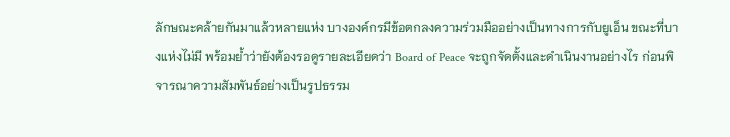ลักษณะคล้ายกันมาแล้วหลายแห่ง บางองค์กรมีข้อตกลงความร่วมมืออย่างเป็นทางการกับยูเอ็น ขณะที่บางแห่งไม่มี พร้อมย้ำว่ายังต้องรอดูรายละเอียดว่า Board of Peace จะถูกจัดตั้งและดำเนินงานอย่างไร ก่อนพิจารณาความสัมพันธ์อย่างเป็นรูปธรรม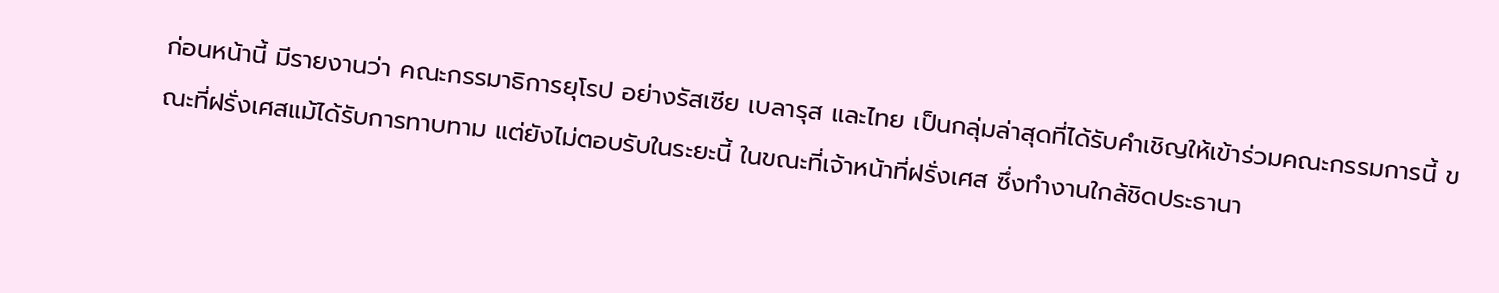ก่อนหน้านี้ มีรายงานว่า คณะกรรมาธิการยุโรป อย่างรัสเซีย เบลารุส และไทย เป็นกลุ่มล่าสุดที่ได้รับคำเชิญให้เข้าร่วมคณะกรรมการนี้ ขณะที่ฝรั่งเศสแม้ได้รับการทาบทาม แต่ยังไม่ตอบรับในระยะนี้ ในขณะที่เจ้าหน้าที่ฝรั่งเศส ซึ่งทำงานใกล้ชิดประธานา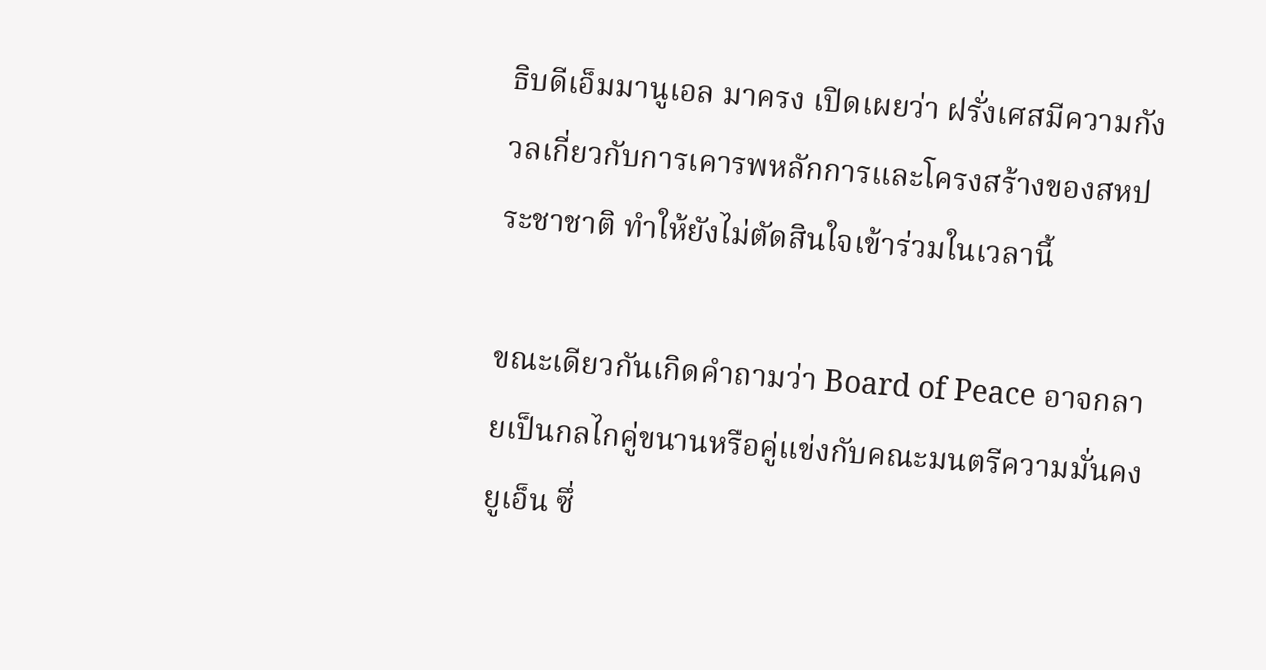ธิบดีเอ็มมานูเอล มาครง เปิดเผยว่า ฝรั่งเศสมีความกังวลเกี่ยวกับการเคารพหลักการและโครงสร้างของสหประชาชาติ ทำให้ยังไม่ตัดสินใจเข้าร่วมในเวลานี้

ขณะเดียวกันเกิดคำถามว่า Board of Peace อาจกลายเป็นกลไกคู่ขนานหรือคู่แข่งกับคณะมนตรีความมั่นคงยูเอ็น ซึ่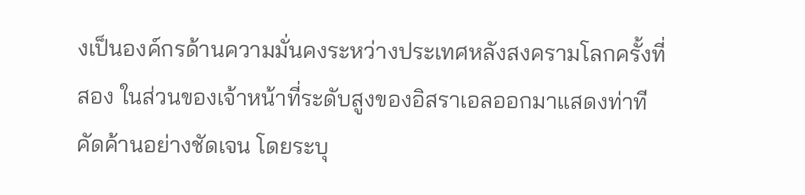งเป็นองค์กรด้านความมั่นคงระหว่างประเทศหลังสงครามโลกครั้งที่สอง ในส่วนของเจ้าหน้าที่ระดับสูงของอิสราเอลออกมาแสดงท่าทีคัดค้านอย่างชัดเจน โดยระบุ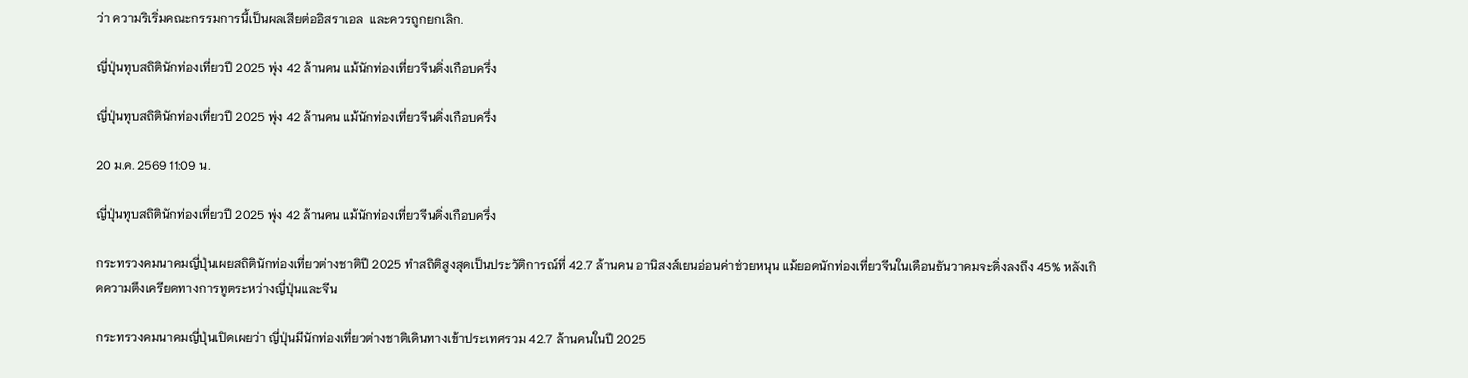ว่า ความริเริ่มคณะกรรมการนี้เป็นผลเสียต่ออิสราเอล  และควรถูกยกเลิก.

ญี่ปุ่นทุบสถิตินักท่องเที่ยวปี 2025 พุ่ง 42 ล้านคน แม้นักท่องเที่ยวจีนดิ่งเกือบครึ่ง

ญี่ปุ่นทุบสถิตินักท่องเที่ยวปี 2025 พุ่ง 42 ล้านคน แม้นักท่องเที่ยวจีนดิ่งเกือบครึ่ง

20 ม.ค. 2569 11:09 น.

ญี่ปุ่นทุบสถิตินักท่องเที่ยวปี 2025 พุ่ง 42 ล้านคน แม้นักท่องเที่ยวจีนดิ่งเกือบครึ่ง

กระทรวงคมนาคมญี่ปุ่นเผยสถิตินักท่องเที่ยวต่างชาติปี 2025 ทำสถิติสูงสุดเป็นประวัติการณ์ที่ 42.7 ล้านคน อานิสงส์เยนอ่อนค่าช่วยหนุน แม้ยอดนักท่องเที่ยวจีนในเดือนธันวาคมจะดิ่งลงถึง 45% หลังเกิดความตึงเครียดทางการทูตระหว่างญี่ปุ่นและจีน

กระทรวงคมนาคมญี่ปุ่นเปิดเผยว่า ญี่ปุ่นมีนักท่องเที่ยวต่างชาติเดินทางเข้าประเทศรวม 42.7 ล้านคนในปี 2025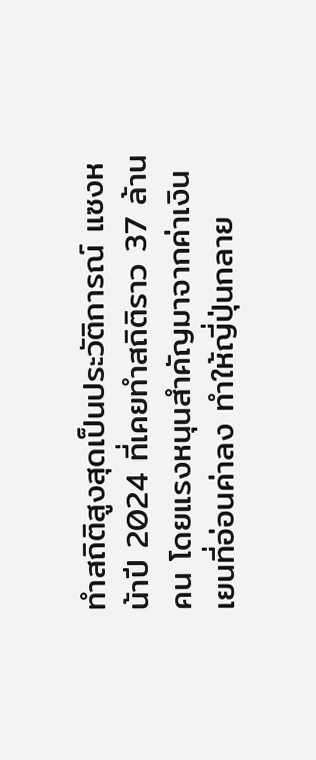ทำสถิติสูงสุดเป็นประวัติการณ์ แซงหน้าปี 2024 ที่เคยทำสถิติราว 37 ล้านคน โดยแรงหนุนสำคัญมาจากค่าเงินเยนที่อ่อนค่าลง ทำให้ญี่ปุ่นกลาย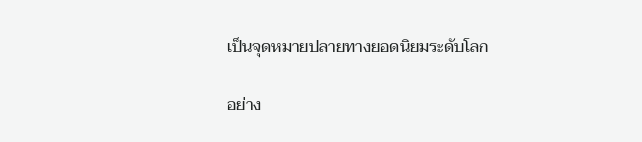เป็นจุดหมายปลายทางยอดนิยมระดับโลก

อย่าง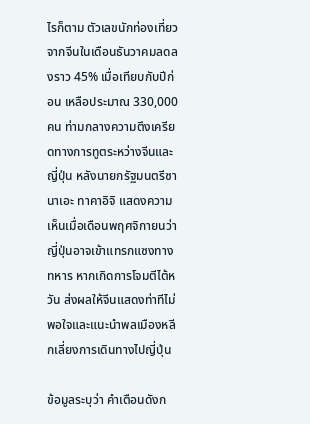ไรก็ตาม ตัวเลขนักท่องเที่ยวจากจีนในเดือนธันวาคมลดลงราว 45% เมื่อเทียบกับปีก่อน เหลือประมาณ 330,000 คน ท่ามกลางความตึงเครียดทางการทูตระหว่างจีนและญี่ปุ่น หลังนายกรัฐมนตรีซานาเอะ ทาคาอิจิ แสดงความเห็นเมื่อเดือนพฤศจิกายนว่า ญี่ปุ่นอาจเข้าแทรกแซงทางทหาร หากเกิดการโจมตีไต้หวัน ส่งผลให้จีนแสดงท่าทีไม่พอใจและแนะนำพลเมืองหลีกเลี่ยงการเดินทางไปญี่ปุ่น

ข้อมูลระบุว่า คำเตือนดังก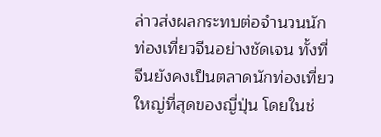ล่าวส่งผลกระทบต่อจำนวนนักท่องเที่ยวจีนอย่างชัดเจน ทั้งที่จีนยังคงเป็นตลาดนักท่องเที่ยวใหญ่ที่สุดของญี่ปุ่น โดยในช่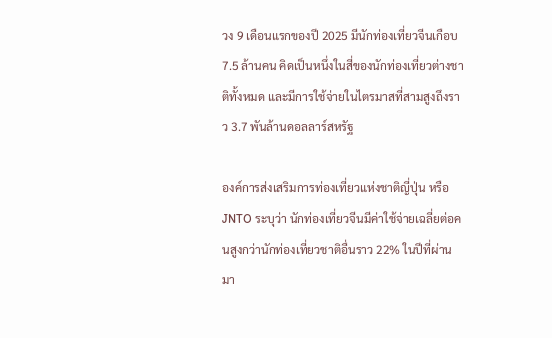วง 9 เดือนแรกของปี 2025 มีนักท่องเที่ยวจีนเกือบ 7.5 ล้านคน คิดเป็นหนึ่งในสี่ของนักท่องเที่ยวต่างชาติทั้งหมด และมีการใช้จ่ายในไตรมาสที่สามสูงถึงราว 3.7 พันล้านดอลลาร์สหรัฐ

องค์การส่งเสริมการท่องเที่ยวแห่งชาติญี่ปุ่น หรือ JNTO ระบุว่า นักท่องเที่ยวจีนมีค่าใช้จ่ายเฉลี่ยต่อคนสูงกว่านักท่องเที่ยวชาติอื่นราว 22% ในปีที่ผ่านมา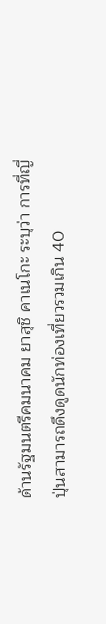ด้านรัฐมนตรีคมนาคม ยาสุชิ คาเนโกะ ระบุว่า การที่ญี่ปุ่นสามารถดึงดูดนักท่องเที่ยวรวมเกิน 40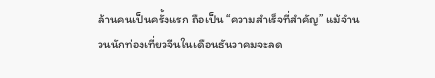ล้านคนเป็นครั้งแรก ถือเป็น “ความสำเร็จที่สำคัญ” แม้จำนวนนักท่องเที่ยวจีนในเดือนธันวาคมจะลด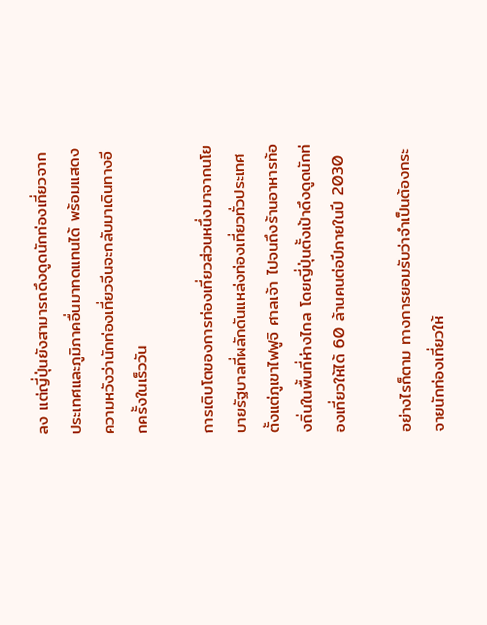ลง แต่ญี่ปุ่นยังสามารถดึงดูดนักท่องเที่ยวจากประเทศและภูมิภาคอื่นมาทดแทนได้ พร้อมแสดงความหวังว่านักท่องเที่ยวจีนจะกลับมาเดินทางอีกครั้งในเร็ววัน

การเติบโตของการท่องเที่ยวส่วนหนึ่งมาจากนโยบายรัฐบาลที่ผลักดันแหล่งท่องเที่ยวทั่วประเทศ ตั้งแต่ภูเขาไฟฟูจิ ศาลเจ้า ไปจนถึงร้านอาหารท้องถิ่นในพื้นที่ห่างไกล โดยญี่ปุ่นตั้งเป้าดึงดูดนักท่องเที่ยวให้ได้ 60 ล้านคนต่อปีภายในปี 2030

อย่างไรก็ตาม ทางการยอมรับว่าจำเป็นต้องกระจายนักท่องเที่ยวให้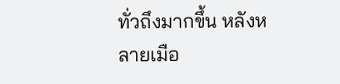ทั่วถึงมากขึ้น หลังหลายเมือ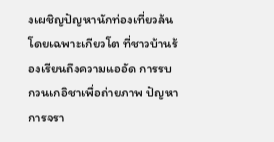งเผชิญปัญหานักท่องเที่ยวล้น โดยเฉพาะเกียวโต ที่ชาวบ้านร้องเรียนถึงความแออัด การรบกวนเกอิชาเพื่อถ่ายภาพ ปัญหาการจรา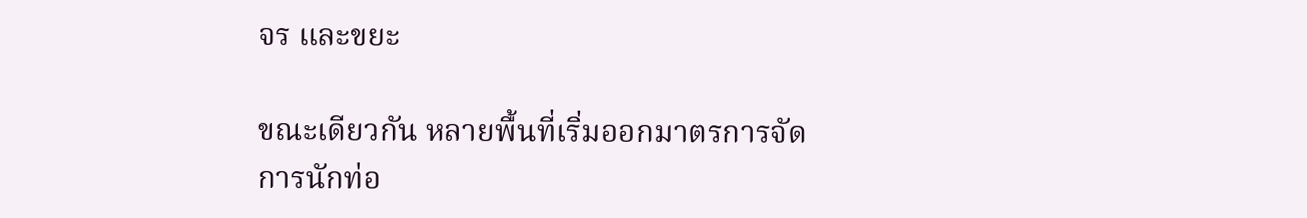จร และขยะ

ขณะเดียวกัน หลายพื้นที่เริ่มออกมาตรการจัดการนักท่อ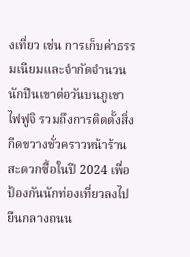งเที่ยว เช่น การเก็บค่าธรรมเนียมและจำกัดจำนวนนักปีนเขาต่อวันบนภูเขาไฟฟูจิ รวมถึงการติดตั้งสิ่งกีดขวางชั่วคราวหน้าร้านสะดวกซื้อในปี 2024 เพื่อป้องกันนักท่องเที่ยวลงไปยืนกลางถนน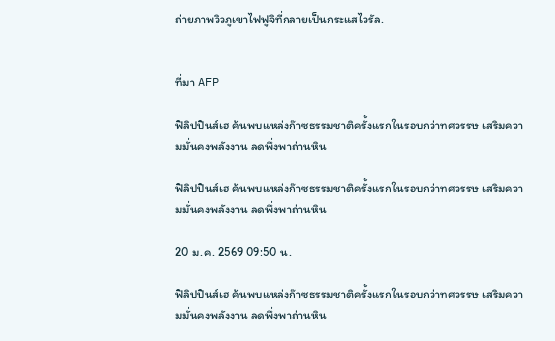ถ่ายภาพวิวภูเขาไฟฟูจิที่กลายเป็นกระแสไวรัล.


ที่มา AFP

ฟิลิปปินส์เฮ ค้นพบแหล่งก๊าซธรรมชาติครั้งแรกในรอบกว่าทศวรรษ เสริมความมั่นคงพลังงาน ลดพึ่งพาถ่านหิน

ฟิลิปปินส์เฮ ค้นพบแหล่งก๊าซธรรมชาติครั้งแรกในรอบกว่าทศวรรษ เสริมความมั่นคงพลังงาน ลดพึ่งพาถ่านหิน

20 ม.ค. 2569 09:50 น.

ฟิลิปปินส์เฮ ค้นพบแหล่งก๊าซธรรมชาติครั้งแรกในรอบกว่าทศวรรษ เสริมความมั่นคงพลังงาน ลดพึ่งพาถ่านหิน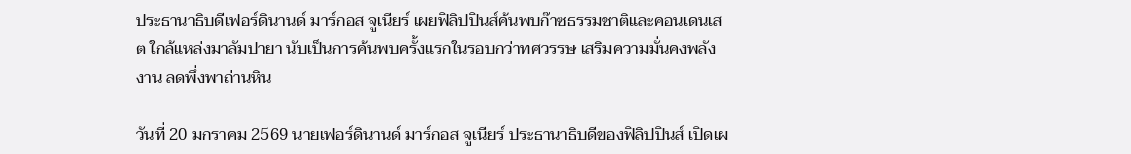ประธานาธิบดีเฟอร์ดินานด์ มาร์กอส จูเนียร์ เผยฟิลิปปินส์ค้นพบก๊าซธรรมชาติและคอนเดนเสต ใกล้แหล่งมาลัมปายา นับเป็นการค้นพบครั้งแรกในรอบกว่าทศวรรษ เสริมความมั่นคงพลังงาน ลดพึ่งพาถ่านหิน

วันที่ 20 มกราคม 2569 นายเฟอร์ดินานด์ มาร์กอส จูเนียร์ ประธานาธิบดีของฟิลิปปินส์ เปิดเผ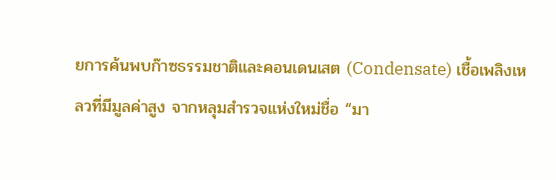ยการค้นพบก๊าซธรรมชาติและคอนเดนเสต (Condensate) เชื้อเพลิงเหลวที่มีมูลค่าสูง จากหลุมสำรวจแห่งใหม่ชื่อ “มา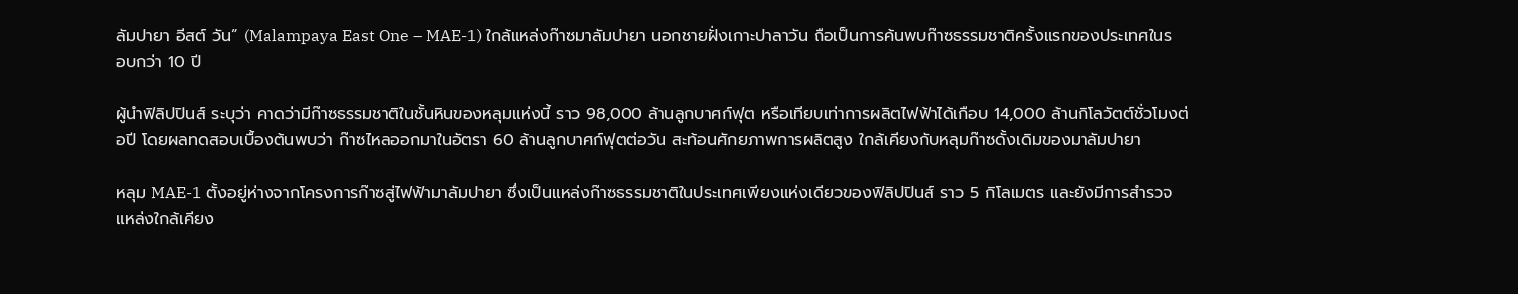ลัมปายา อีสต์ วัน” (Malampaya East One – MAE-1) ใกล้แหล่งก๊าซมาลัมปายา นอกชายฝั่งเกาะปาลาวัน ถือเป็นการค้นพบก๊าซธรรมชาติครั้งแรกของประเทศในรอบกว่า 10 ปี

ผู้นำฟิลิปปินส์ ระบุว่า คาดว่ามีก๊าซธรรมชาติในชั้นหินของหลุมแห่งนี้ ราว 98,000 ล้านลูกบาศก์ฟุต หรือเทียบเท่าการผลิตไฟฟ้าได้เกือบ 14,000 ล้านกิโลวัตต์ชั่วโมงต่อปี โดยผลทดสอบเบื้องต้นพบว่า ก๊าซไหลออกมาในอัตรา 60 ล้านลูกบาศก์ฟุตต่อวัน สะท้อนศักยภาพการผลิตสูง ใกล้เคียงกับหลุมก๊าซดั้งเดิมของมาลัมปายา

หลุม MAE-1 ตั้งอยู่ห่างจากโครงการก๊าซสู่ไฟฟ้ามาลัมปายา ซึ่งเป็นแหล่งก๊าซธรรมชาติในประเทศเพียงแห่งเดียวของฟิลิปปินส์ ราว 5 กิโลเมตร และยังมีการสำรวจแหล่งใกล้เคียง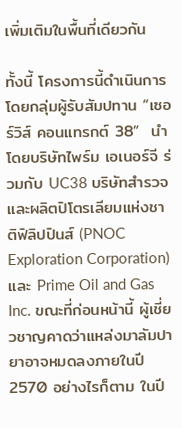เพิ่มเติมในพื้นที่เดียวกัน

ทั้งนี้ โครงการนี้ดำเนินการโดยกลุ่มผู้รับสัมปทาน “เซอร์วิส์ คอนแทรกต์ 38”  นำโดยบริษัทไพร์ม เอเนอร์จี ร่วมกับ UC38 บริษัทสำรวจและผลิตปิโตรเลียมแห่งชาติฟิลิปปินส์ (PNOC Exploration Corporation) และ Prime Oil and Gas Inc. ขณะที่ก่อนหน้านี้ ผู้เชี่ยวชาญคาดว่าแหล่งมาลัมปายาอาจหมดลงภายในปี 2570 อย่างไรก็ตาม ในปี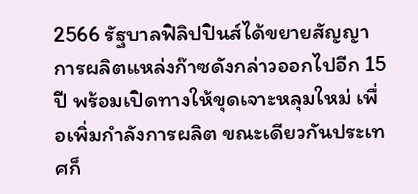2566 รัฐบาลฟิลิปปินส์ได้ขยายสัญญาการผลิตแหล่งก๊าซดังกล่าวออกไปอีก 15 ปี พร้อมเปิดทางให้ขุดเจาะหลุมใหม่ เพื่อเพิ่มกำลังการผลิต ขณะเดียวกันประเทศก็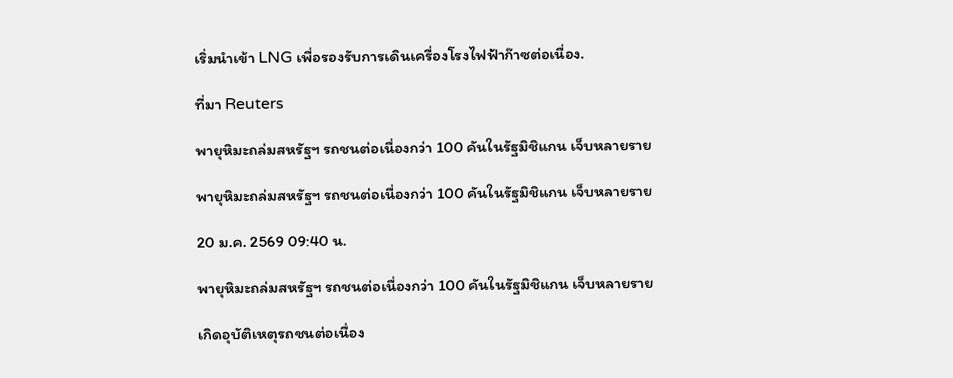เริ่มนำเข้า LNG เพื่อรองรับการเดินเครื่องโรงไฟฟ้าก๊าซต่อเนื่อง.

ที่มา Reuters

พายุหิมะถล่มสหรัฐฯ รถชนต่อเนื่องกว่า 100 คันในรัฐมิชิแกน เจ็บหลายราย

พายุหิมะถล่มสหรัฐฯ รถชนต่อเนื่องกว่า 100 คันในรัฐมิชิแกน เจ็บหลายราย

20 ม.ค. 2569 09:40 น.

พายุหิมะถล่มสหรัฐฯ รถชนต่อเนื่องกว่า 100 คันในรัฐมิชิแกน เจ็บหลายราย

เกิดอุบัติเหตุรถชนต่อเนื่อง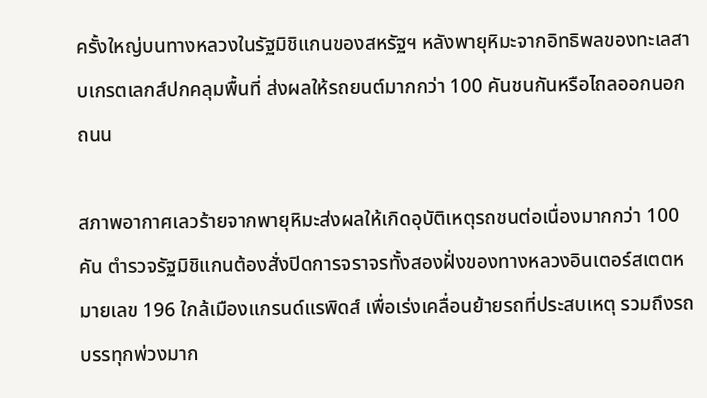ครั้งใหญ่บนทางหลวงในรัฐมิชิแกนของสหรัฐฯ หลังพายุหิมะจากอิทธิพลของทะเลสาบเกรตเลกส์ปกคลุมพื้นที่ ส่งผลให้รถยนต์มากกว่า 100 คันชนกันหรือไถลออกนอกถนน

สภาพอากาศเลวร้ายจากพายุหิมะส่งผลให้เกิดอุบัติเหตุรถชนต่อเนื่องมากกว่า 100 คัน ตำรวจรัฐมิชิแกนต้องสั่งปิดการจราจรทั้งสองฝั่งของทางหลวงอินเตอร์สเตตหมายเลข 196 ใกล้เมืองแกรนด์แรพิดส์ เพื่อเร่งเคลื่อนย้ายรถที่ประสบเหตุ รวมถึงรถบรรทุกพ่วงมาก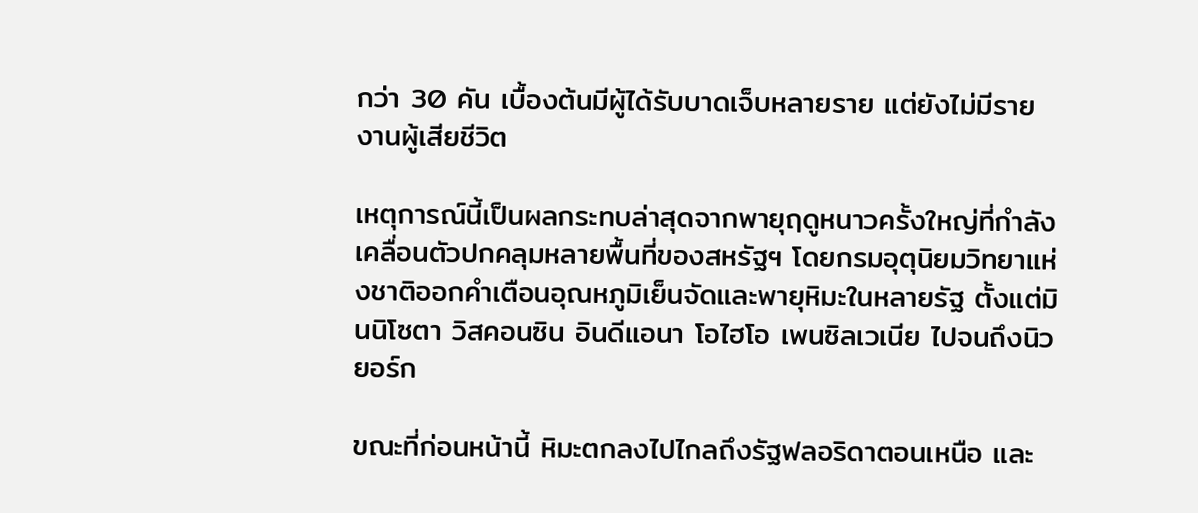กว่า 30 คัน เบื้องต้นมีผู้ได้รับบาดเจ็บหลายราย แต่ยังไม่มีรายงานผู้เสียชีวิต

เหตุการณ์นี้เป็นผลกระทบล่าสุดจากพายุฤดูหนาวครั้งใหญ่ที่กำลังเคลื่อนตัวปกคลุมหลายพื้นที่ของสหรัฐฯ โดยกรมอุตุนิยมวิทยาแห่งชาติออกคำเตือนอุณหภูมิเย็นจัดและพายุหิมะในหลายรัฐ ตั้งแต่มินนิโซตา วิสคอนซิน อินดีแอนา โอไฮโอ เพนซิลเวเนีย ไปจนถึงนิวยอร์ก

ขณะที่ก่อนหน้านี้ หิมะตกลงไปไกลถึงรัฐฟลอริดาตอนเหนือ และ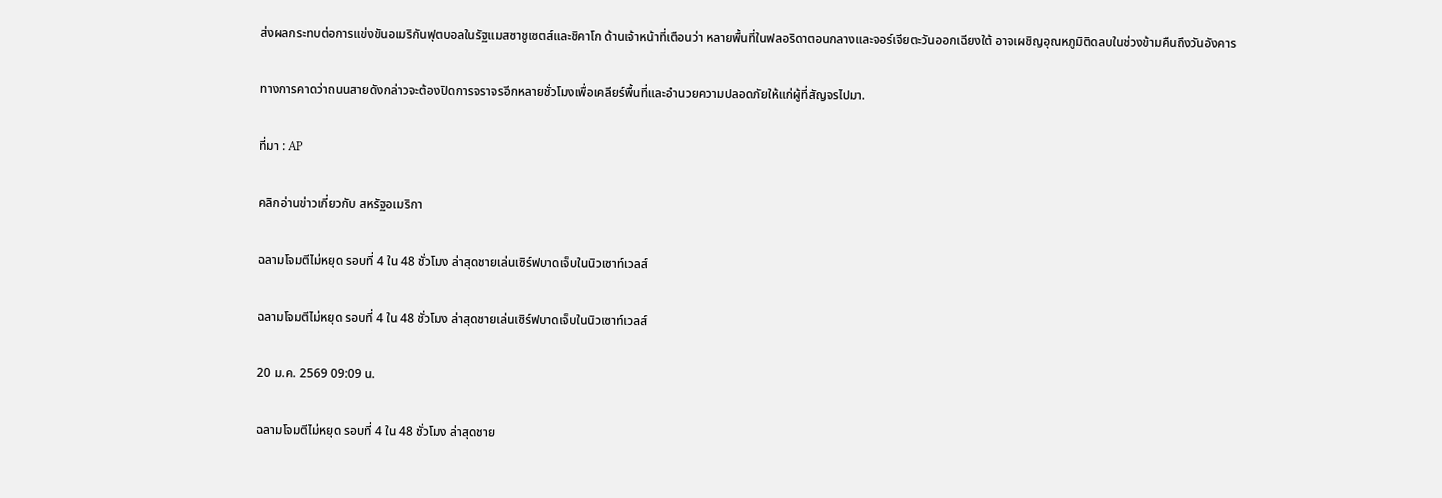ส่งผลกระทบต่อการแข่งขันอเมริกันฟุตบอลในรัฐแมสซาชูเซตส์และชิคาโก ด้านเจ้าหน้าที่เตือนว่า หลายพื้นที่ในฟลอริดาตอนกลางและจอร์เจียตะวันออกเฉียงใต้ อาจเผชิญอุณหภูมิติดลบในช่วงข้ามคืนถึงวันอังคาร

ทางการคาดว่าถนนสายดังกล่าวจะต้องปิดการจราจรอีกหลายชั่วโมงเพื่อเคลียร์พื้นที่และอำนวยความปลอดภัยให้แก่ผู้ที่สัญจรไปมา.

ที่มา : AP

คลิกอ่านข่าวเกี่ยวกับ สหรัฐอเมริกา

ฉลามโจมตีไม่หยุด รอบที่ 4 ใน 48 ชั่วโมง ล่าสุดชายเล่นเซิร์ฟบาดเจ็บในนิวเซาท์เวลส์

ฉลามโจมตีไม่หยุด รอบที่ 4 ใน 48 ชั่วโมง ล่าสุดชายเล่นเซิร์ฟบาดเจ็บในนิวเซาท์เวลส์

20 ม.ค. 2569 09:09 น.

ฉลามโจมตีไม่หยุด รอบที่ 4 ใน 48 ชั่วโมง ล่าสุดชาย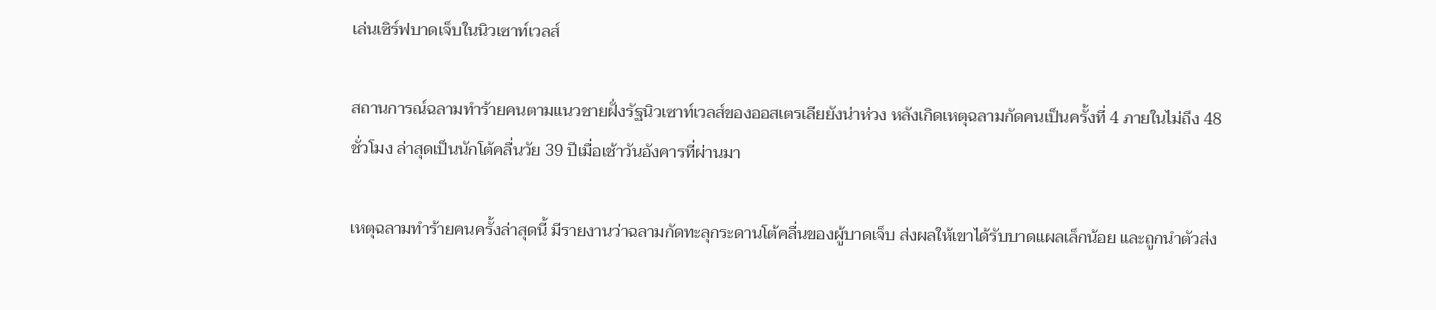เล่นเซิร์ฟบาดเจ็บในนิวเซาท์เวลส์

สถานการณ์ฉลามทำร้ายคนตามแนวชายฝั่งรัฐนิวเซาท์เวลส์ของออสเตรเลียยังน่าห่วง หลังเกิดเหตุฉลามกัดคนเป็นครั้งที่ 4 ภายในไม่ถึง 48 ชั่วโมง ล่าสุดเป็นนักโต้คลื่นวัย 39 ปีเมื่อเช้าวันอังคารที่ผ่านมา

เหตุฉลามทำร้ายคนครั้งล่าสุดนี้ มีรายงานว่าฉลามกัดทะลุกระดานโต้คลื่นของผู้บาดเจ็บ ส่งผลให้เขาได้รับบาดแผลเล็กน้อย และถูกนำตัวส่ง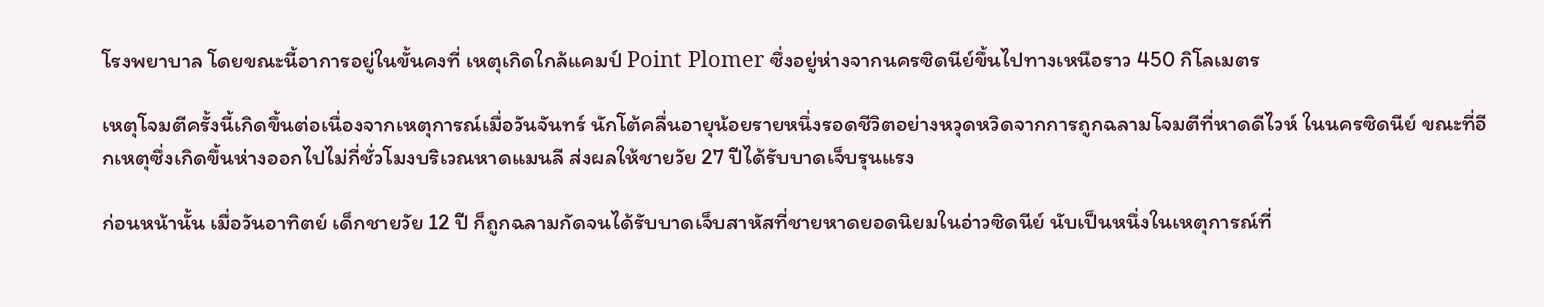โรงพยาบาล โดยขณะนี้อาการอยู่ในขั้นคงที่ เหตุเกิดใกล้แคมป์ Point Plomer ซึ่งอยู่ห่างจากนครซิดนีย์ขึ้นไปทางเหนือราว 450 กิโลเมตร

เหตุโจมตีครั้งนี้เกิดขึ้นต่อเนื่องจากเหตุการณ์เมื่อวันจันทร์ นักโต้คลื่นอายุน้อยรายหนึ่งรอดชีวิตอย่างหวุดหวิดจากการถูกฉลามโจมตีที่หาดดีไวห์ ในนครซิดนีย์ ขณะที่อีกเหตุซึ่งเกิดขึ้นห่างออกไปไม่กี่ชั่วโมงบริเวณหาดแมนลี ส่งผลให้ชายวัย 27 ปีได้รับบาดเจ็บรุนแรง

ก่อนหน้านั้น เมื่อวันอาทิตย์ เด็กชายวัย 12 ปี ก็ถูกฉลามกัดจนได้รับบาดเจ็บสาหัสที่ชายหาดยอดนิยมในอ่าวซิดนีย์ นับเป็นหนึ่งในเหตุการณ์ที่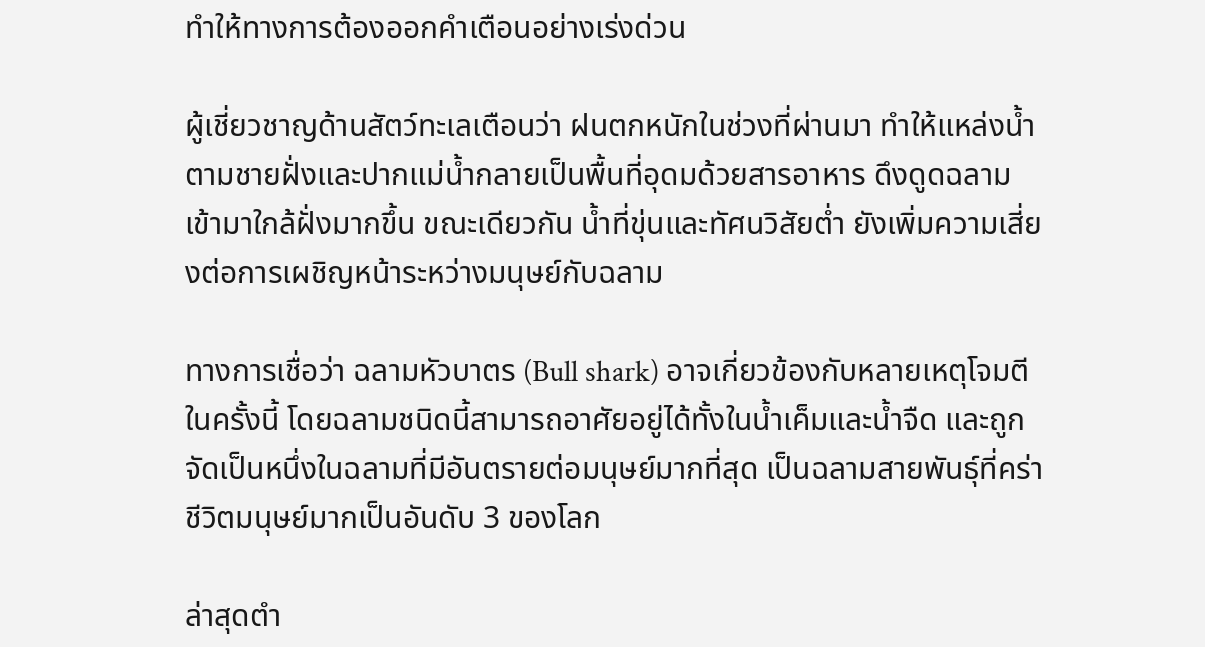ทำให้ทางการต้องออกคำเตือนอย่างเร่งด่วน

ผู้เชี่ยวชาญด้านสัตว์ทะเลเตือนว่า ฝนตกหนักในช่วงที่ผ่านมา ทำให้แหล่งน้ำตามชายฝั่งและปากแม่น้ำกลายเป็นพื้นที่อุดมด้วยสารอาหาร ดึงดูดฉลามเข้ามาใกล้ฝั่งมากขึ้น ขณะเดียวกัน น้ำที่ขุ่นและทัศนวิสัยต่ำ ยังเพิ่มความเสี่ยงต่อการเผชิญหน้าระหว่างมนุษย์กับฉลาม

ทางการเชื่อว่า ฉลามหัวบาตร (Bull shark) อาจเกี่ยวข้องกับหลายเหตุโจมตีในครั้งนี้ โดยฉลามชนิดนี้สามารถอาศัยอยู่ได้ทั้งในน้ำเค็มและน้ำจืด และถูกจัดเป็นหนึ่งในฉลามที่มีอันตรายต่อมนุษย์มากที่สุด เป็นฉลามสายพันธุ์ที่คร่าชีวิตมนุษย์มากเป็นอันดับ 3 ของโลก

ล่าสุดตำ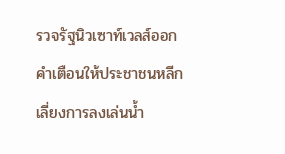รวจรัฐนิวเซาท์เวลส์ออกคำเตือนให้ประชาชนหลีกเลี่ยงการลงเล่นน้ำ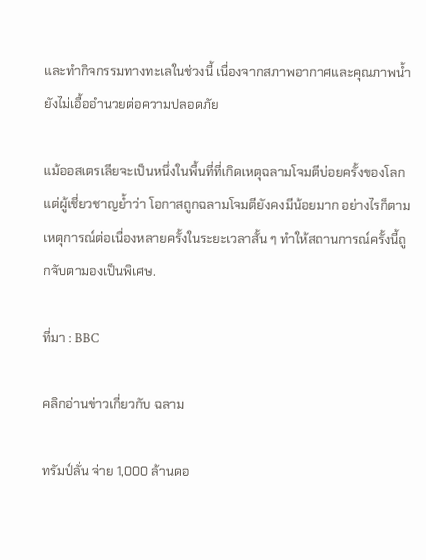และทำกิจกรรมทางทะเลในช่วงนี้ เนื่องจากสภาพอากาศและคุณภาพน้ำยังไม่เอื้ออำนวยต่อความปลอดภัย

แม้ออสเตรเลียจะเป็นหนึ่งในพื้นที่ที่เกิดเหตุฉลามโจมตีบ่อยครั้งของโลก แต่ผู้เชี่ยวชาญย้ำว่า โอกาสถูกฉลามโจมตียังคงมีน้อยมาก อย่างไรก็ตาม เหตุการณ์ต่อเนื่องหลายครั้งในระยะเวลาสั้น ๆ ทำให้สถานการณ์ครั้งนี้ถูกจับตามองเป็นพิเศษ.

ที่มา : BBC

คลิกอ่านข่าวเกี่ยวกับ ฉลาม

ทรัมป์ลั่น จ่าย 1,000 ล้านดอ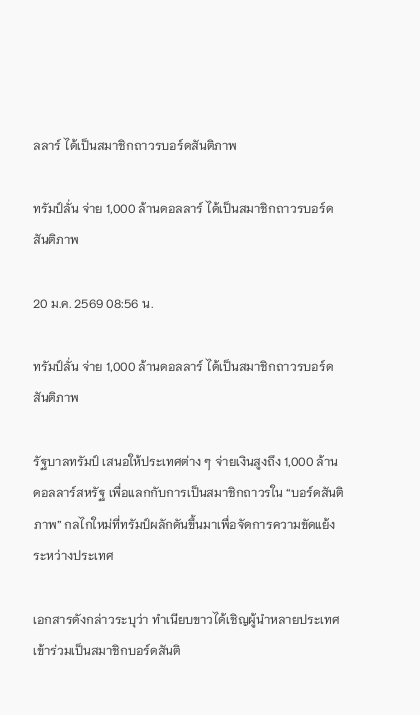ลลาร์ ได้เป็นสมาชิกถาวรบอร์ดสันติภาพ

ทรัมป์ลั่น จ่าย 1,000 ล้านดอลลาร์ ได้เป็นสมาชิกถาวรบอร์ดสันติภาพ

20 ม.ค. 2569 08:56 น.

ทรัมป์ลั่น จ่าย 1,000 ล้านดอลลาร์ ได้เป็นสมาชิกถาวรบอร์ดสันติภาพ

รัฐบาลทรัมป์ เสนอให้ประเทศต่าง ๆ จ่ายเงินสูงถึง 1,000 ล้านดอลลาร์สหรัฐ เพื่อแลกกับการเป็นสมาชิกถาวรใน “บอร์ดสันติภาพ” กลไกใหม่ที่ทรัมป์ผลักดันขึ้นมาเพื่อจัดการความขัดแย้งระหว่างประเทศ

เอกสารดังกล่าวระบุว่า ทำเนียบขาวได้เชิญผู้นำหลายประเทศเข้าร่วมเป็นสมาชิกบอร์ดสันติ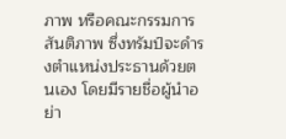ภาพ หรือคณะกรรมการสันติภาพ ซึ่งทรัมป์จะดำรงตำแหน่งประธานด้วยตนเอง โดยมีรายชื่อผู้นำอย่า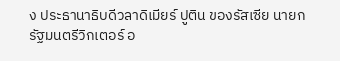ง ประธานาธิบดีวลาดิเมียร์ ปูติน ของรัสเซีย นายกรัฐมนตรีวิกเตอร์ อ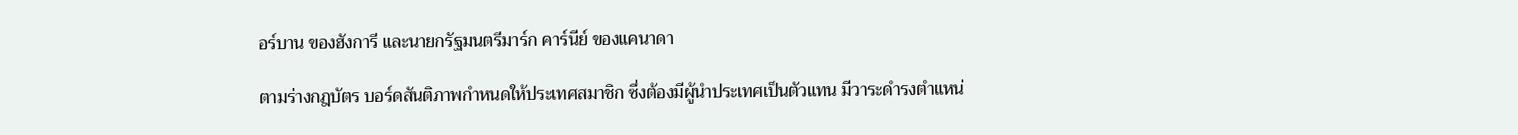อร์บาน ของฮังการี และนายกรัฐมนตรีมาร์ก คาร์นีย์ ของแคนาดา

ตามร่างกฎบัตร บอร์ดสันติภาพกำหนดให้ประเทศสมาชิก ซึ่งต้องมีผู้นำประเทศเป็นตัวแทน มีวาระดำรงตำแหน่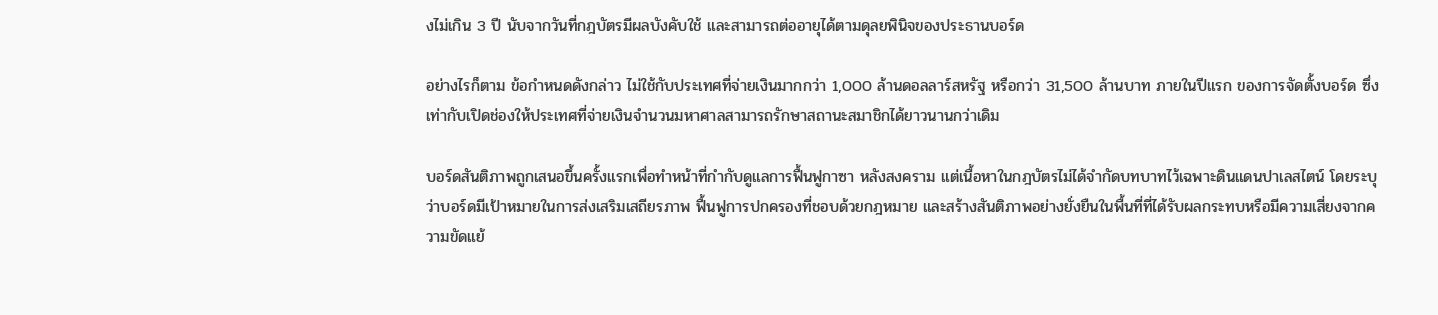งไม่เกิน 3 ปี นับจากวันที่กฎบัตรมีผลบังคับใช้ และสามารถต่ออายุได้ตามดุลยพินิจของประธานบอร์ด

อย่างไรก็ตาม ข้อกำหนดดังกล่าว ไม่ใช้กับประเทศที่จ่ายเงินมากกว่า 1,000 ล้านดอลลาร์สหรัฐ หรือกว่า 31,500 ล้านบาท ภายในปีแรก ของการจัดตั้งบอร์ด ซึ่งเท่ากับเปิดช่องให้ประเทศที่จ่ายเงินจำนวนมหาศาลสามารถรักษาสถานะสมาชิกได้ยาวนานกว่าเดิม

บอร์ดสันติภาพถูกเสนอขึ้นครั้งแรกเพื่อทำหน้าที่กำกับดูแลการฟื้นฟูกาซา หลังสงคราม แต่เนื้อหาในกฎบัตรไม่ได้จำกัดบทบาทไว้เฉพาะดินแดนปาเลสไตน์ โดยระบุว่าบอร์ดมีเป้าหมายในการส่งเสริมเสถียรภาพ ฟื้นฟูการปกครองที่ชอบด้วยกฎหมาย และสร้างสันติภาพอย่างยั่งยืนในพื้นที่ที่ได้รับผลกระทบหรือมีความเสี่ยงจากความขัดแย้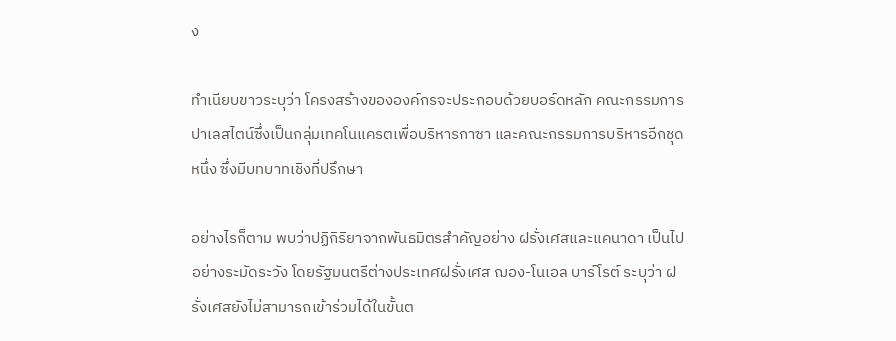ง

ทำเนียบขาวระบุว่า โครงสร้างขององค์กรจะประกอบด้วยบอร์ดหลัก คณะกรรมการปาเลสไตน์ซึ่งเป็นกลุ่มเทคโนแครตเพื่อบริหารกาซา และคณะกรรมการบริหารอีกชุดหนึ่ง ซึ่งมีบทบาทเชิงที่ปรึกษา

อย่างไรก็ตาม พบว่าปฏิกิริยาจากพันธมิตรสำคัญอย่าง ฝรั่งเศสและแคนาดา เป็นไปอย่างระมัดระวัง โดยรัฐมนตรีต่างประเทศฝรั่งเศส ฌอง-โนเอล บาร์โรต์ ระบุว่า ฝรั่งเศสยังไม่สามารถเข้าร่วมได้ในขั้นต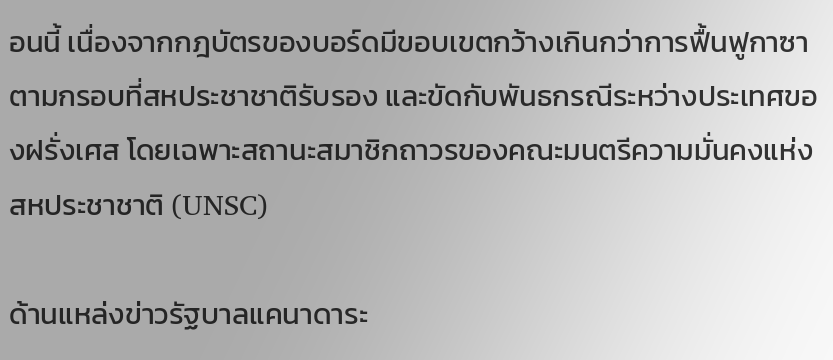อนนี้ เนื่องจากกฎบัตรของบอร์ดมีขอบเขตกว้างเกินกว่าการฟื้นฟูกาซาตามกรอบที่สหประชาชาติรับรอง และขัดกับพันธกรณีระหว่างประเทศของฝรั่งเศส โดยเฉพาะสถานะสมาชิกถาวรของคณะมนตรีความมั่นคงแห่งสหประชาชาติ (UNSC)

ด้านแหล่งข่าวรัฐบาลแคนาดาระ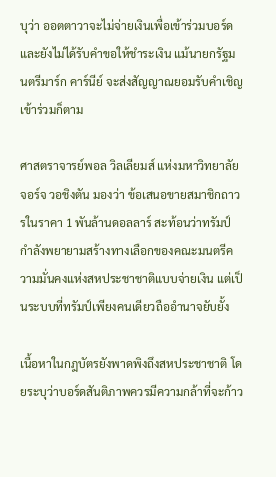บุว่า ออตตาวาจะไม่จ่ายเงินเพื่อเข้าร่วมบอร์ด และยังไม่ได้รับคำขอให้ชำระเงิน แม้นายกรัฐมนตรีมาร์ก คาร์นีย์ จะส่งสัญญาณยอมรับคำเชิญเข้าร่วมก็ตาม

ศาสตราจารย์พอล วิลเลียมส์ แห่งมหาวิทยาลัยจอร์จ วอชิงตัน มองว่า ข้อเสนอขายสมาชิกถาวรในราคา 1 พันล้านดอลลาร์ สะท้อนว่าทรัมป์กำลังพยายามสร้างทางเลือกของคณะมนตรีความมั่นคงแห่งสหประชาชาติแบบจ่ายเงิน แต่เป็นระบบที่ทรัมป์เพียงคนเดียวถืออำนาจยับยั้ง

เนื้อหาในกฎบัตรยังพาดพิงถึงสหประชาชาติ โดยระบุว่าบอร์ดสันติภาพควรมีความกล้าที่จะก้าว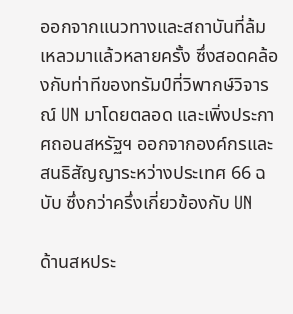ออกจากแนวทางและสถาบันที่ล้มเหลวมาแล้วหลายครั้ง ซึ่งสอดคล้องกับท่าทีของทรัมป์ที่วิพากษ์วิจารณ์ UN มาโดยตลอด และเพิ่งประกาศถอนสหรัฐฯ ออกจากองค์กรและสนธิสัญญาระหว่างประเทศ 66 ฉบับ ซึ่งกว่าครึ่งเกี่ยวข้องกับ UN

ด้านสหประ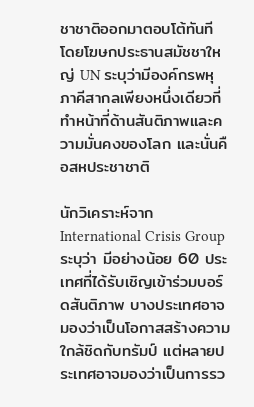ชาชาติออกมาตอบโต้ทันที โดยโฆษกประธานสมัชชาใหญ่ UN ระบุว่ามีองค์กรพหุภาคีสากลเพียงหนึ่งเดียวที่ทำหน้าที่ด้านสันติภาพและความมั่นคงของโลก และนั่นคือสหประชาชาติ

นักวิเคราะห์จาก International Crisis Group ระบุว่า มีอย่างน้อย 60 ประเทศที่ได้รับเชิญเข้าร่วมบอร์ดสันติภาพ บางประเทศอาจมองว่าเป็นโอกาสสร้างความใกล้ชิดกับทรัมป์ แต่หลายประเทศอาจมองว่าเป็นการรว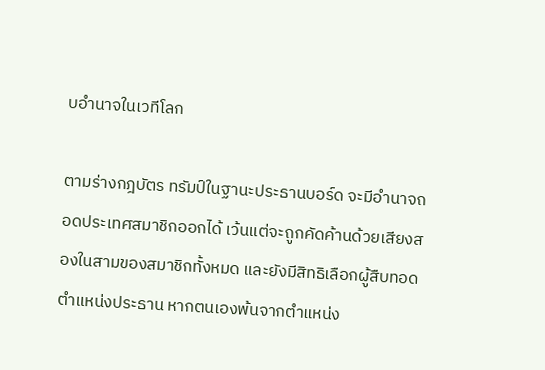บอำนาจในเวทีโลก

ตามร่างกฎบัตร ทรัมป์ในฐานะประธานบอร์ด จะมีอำนาจถอดประเทศสมาชิกออกได้ เว้นแต่จะถูกคัดค้านด้วยเสียงสองในสามของสมาชิกทั้งหมด และยังมีสิทธิเลือกผู้สืบทอดตำแหน่งประธาน หากตนเองพ้นจากตำแหน่ง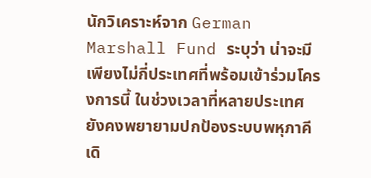นักวิเคราะห์จาก German Marshall Fund ระบุว่า น่าจะมีเพียงไม่กี่ประเทศที่พร้อมเข้าร่วมโครงการนี้ ในช่วงเวลาที่หลายประเทศยังคงพยายามปกป้องระบบพหุภาคีเดิ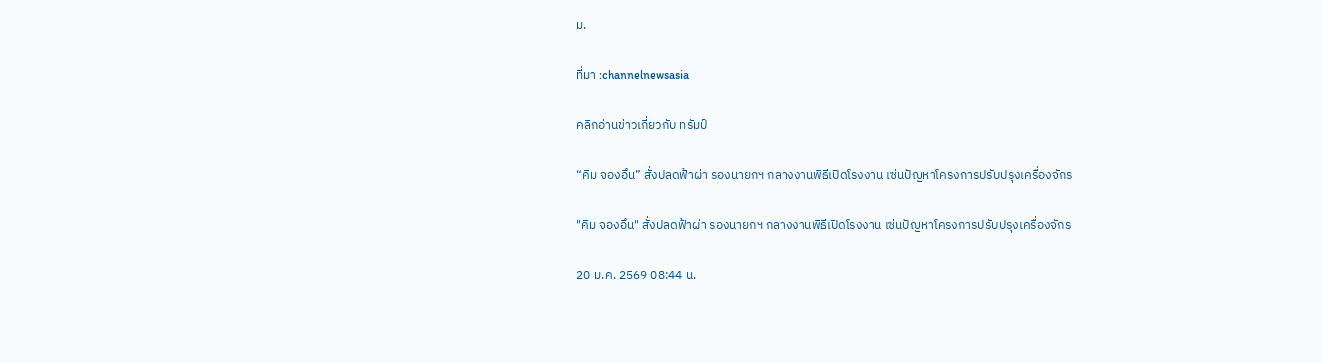ม.

ที่มา :channelnewsasia

คลิกอ่านข่าวเกี่ยวกับ ทรัมป์

“คิม จองอึน” สั่งปลดฟ้าผ่า รองนายกฯ กลางงานพิธีเปิดโรงงาน เซ่นปัญหาโครงการปรับปรุงเครื่องจักร

"คิม จองอึน" สั่งปลดฟ้าผ่า รองนายกฯ กลางงานพิธีเปิดโรงงาน เซ่นปัญหาโครงการปรับปรุงเครื่องจักร

20 ม.ค. 2569 08:44 น.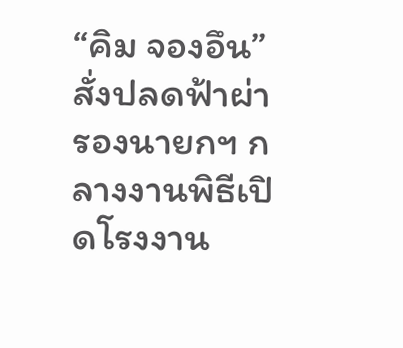“คิม จองอึน” สั่งปลดฟ้าผ่า รองนายกฯ กลางงานพิธีเปิดโรงงาน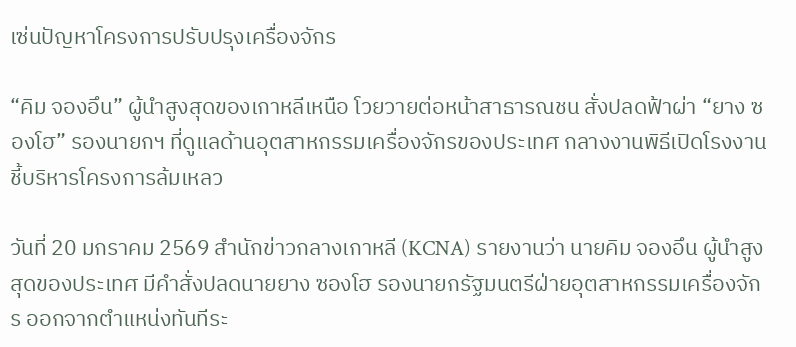เซ่นปัญหาโครงการปรับปรุงเครื่องจักร

“คิม จองอึน” ผู้นำสูงสุดของเกาหลีเหนือ โวยวายต่อหน้าสาธารณชน สั่งปลดฟ้าผ่า “ยาง ซองโฮ” รองนายกฯ ที่ดูแลด้านอุตสาหกรรมเครื่องจักรของประเทศ กลางงานพิธีเปิดโรงงาน ชี้บริหารโครงการล้มเหลว

วันที่ 20 มกราคม 2569 สำนักข่าวกลางเกาหลี (KCNA) รายงานว่า นายคิม จองอึน ผู้นำสูงสุดของประเทศ มีคำสั่งปลดนายยาง ซองโฮ รองนายกรัฐมนตรีฝ่ายอุตสาหกรรมเครื่องจักร ออกจากตำแหน่งทันทีระ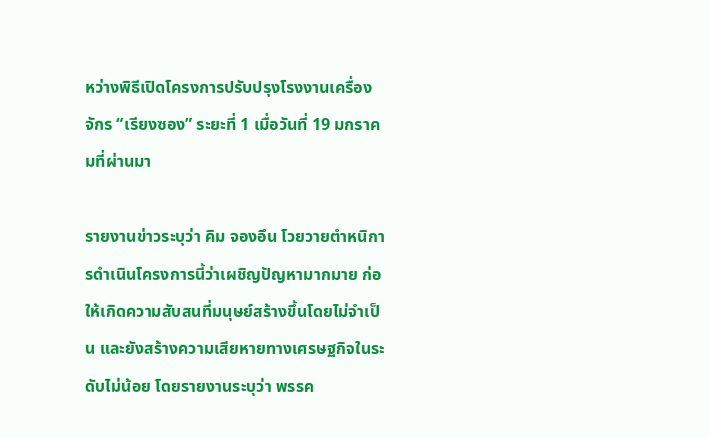หว่างพิธีเปิดโครงการปรับปรุงโรงงานเครื่องจักร “เรียงซอง” ระยะที่ 1 เมื่อวันที่ 19 มกราคมที่ผ่านมา

รายงานข่าวระบุว่า คิม จองอึน โวยวายตำหนิการดำเนินโครงการนี้ว่าเผชิญปัญหามากมาย ก่อให้เกิดความสับสนที่มนุษย์สร้างขึ้นโดยไม่จำเป็น และยังสร้างความเสียหายทางเศรษฐกิจในระดับไม่น้อย โดยรายงานระบุว่า พรรค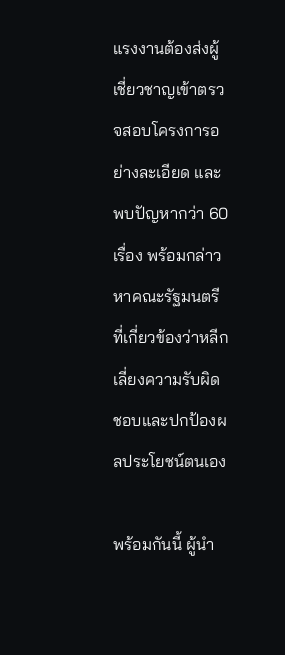แรงงานต้องส่งผู้เชี่ยวชาญเข้าตรวจสอบโครงการอย่างละเอียด และพบปัญหากว่า 60 เรื่อง พร้อมกล่าวหาคณะรัฐมนตรีที่เกี่ยวข้องว่าหลีกเลี่ยงความรับผิดชอบและปกป้องผลประโยชน์ตนเอง

พร้อมกันนี้ ผู้นำ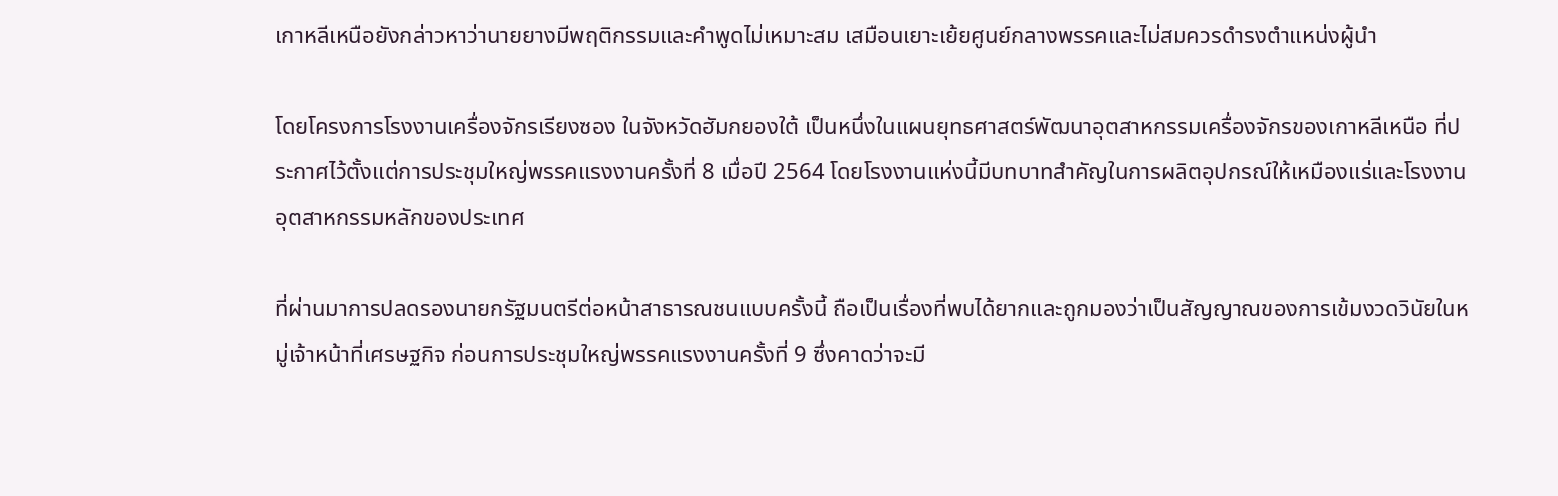เกาหลีเหนือยังกล่าวหาว่านายยางมีพฤติกรรมและคำพูดไม่เหมาะสม เสมือนเยาะเย้ยศูนย์กลางพรรคและไม่สมควรดำรงตำแหน่งผู้นำ

โดยโครงการโรงงานเครื่องจักรเรียงซอง ในจังหวัดฮัมกยองใต้ เป็นหนึ่งในแผนยุทธศาสตร์พัฒนาอุตสาหกรรมเครื่องจักรของเกาหลีเหนือ ที่ประกาศไว้ตั้งแต่การประชุมใหญ่พรรคแรงงานครั้งที่ 8 เมื่อปี 2564 โดยโรงงานแห่งนี้มีบทบาทสำคัญในการผลิตอุปกรณ์ให้เหมืองแร่และโรงงานอุตสาหกรรมหลักของประเทศ

ที่ผ่านมาการปลดรองนายกรัฐมนตรีต่อหน้าสาธารณชนแบบครั้งนี้ ถือเป็นเรื่องที่พบได้ยากและถูกมองว่าเป็นสัญญาณของการเข้มงวดวินัยในหมู่เจ้าหน้าที่เศรษฐกิจ ก่อนการประชุมใหญ่พรรคแรงงานครั้งที่ 9 ซึ่งคาดว่าจะมี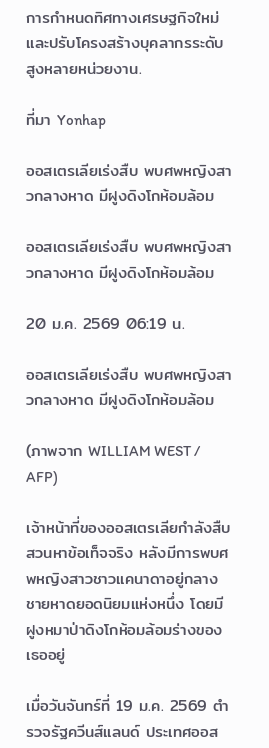การกำหนดทิศทางเศรษฐกิจใหม่และปรับโครงสร้างบุคลากรระดับสูงหลายหน่วยงาน.

ที่มา Yonhap

ออสเตรเลียเร่งสืบ พบศพหญิงสาวกลางหาด มีฝูงดิงโกห้อมล้อม

ออสเตรเลียเร่งสืบ พบศพหญิงสาวกลางหาด มีฝูงดิงโกห้อมล้อม

20 ม.ค. 2569 06:19 น.

ออสเตรเลียเร่งสืบ พบศพหญิงสาวกลางหาด มีฝูงดิงโกห้อมล้อม

(ภาพจาก WILLIAM WEST / AFP)

เจ้าหน้าที่ของออสเตรเลียกำลังสืบสวนหาข้อเท็จจริง หลังมีการพบศพหญิงสาวชาวแคนาดาอยู่กลางชายหาดยอดนิยมแห่งหนึ่ง โดยมีฝูงหมาป่าดิงโกห้อมล้อมร่างของเธออยู่

เมื่อวันจันทร์ที่ 19 ม.ค. 2569 ตำรวจรัฐควีนส์แลนด์ ประเทศออส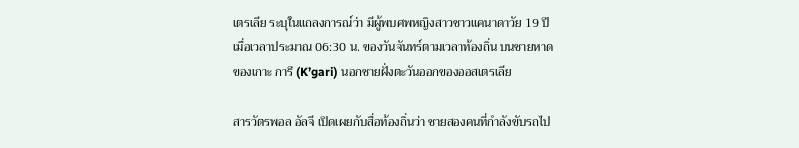เตรเลีย ระบุในแถลงการณ์ว่า มีผู้พบศพหญิงสาวชาวแคนาดาวัย 19 ปี เมื่อเวลาประมาณ 06:30 น. ของวันจันทร์ตามเวลาท้องถิ่น บนชายหาดของเกาะ การี (K’gari) นอกชายฝั่งตะวันออกของออสเตรเลีย

สารวัตรพอล อัลจี เปิดเผยกับสื่อท้องถิ่นว่า ชายสองคนที่กำลังขับรถไป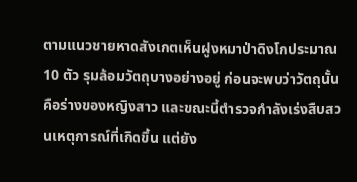ตามแนวชายหาดสังเกตเห็นฝูงหมาป่าดิงโกประมาณ 10 ตัว รุมล้อมวัตถุบางอย่างอยู่ ก่อนจะพบว่าวัตถุนั้นคือร่างของหญิงสาว และขณะนี้ตำรวจกำลังเร่งสืบสวนเหตุการณ์ที่เกิดขึ้น แต่ยัง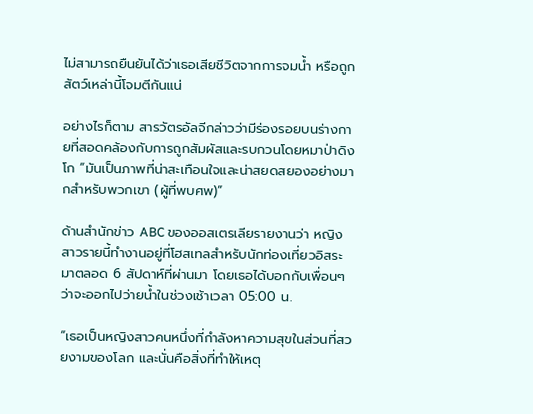ไม่สามารถยืนยันได้ว่าเธอเสียชีวิตจากการจมน้ำ หรือถูกสัตว์เหล่านี้โจมตีกันแน่

อย่างไรก็ตาม สารวัตรอัลจีกล่าวว่ามีร่องรอยบนร่างกายที่สอดคล้องกับการถูกสัมผัสและรบกวนโดยหมาป่าดิงโก “มันเป็นภาพที่น่าสะเทือนใจและน่าสยดสยองอย่างมากสำหรับพวกเขา (ผู้ที่พบศพ)”

ด้านสำนักข่าว ABC ของออสเตรเลียรายงานว่า หญิงสาวรายนี้ทำงานอยู่ที่โฮสเทลสำหรับนักท่องเที่ยวอิสระมาตลอด 6 สัปดาห์ที่ผ่านมา โดยเธอได้บอกกับเพื่อนๆ ว่าจะออกไปว่ายน้ำในช่วงเช้าเวลา 05:00 น.

“เธอเป็นหญิงสาวคนหนึ่งที่กำลังหาความสุขในส่วนที่สวยงามของโลก และนั่นคือสิ่งที่ทำให้เหตุ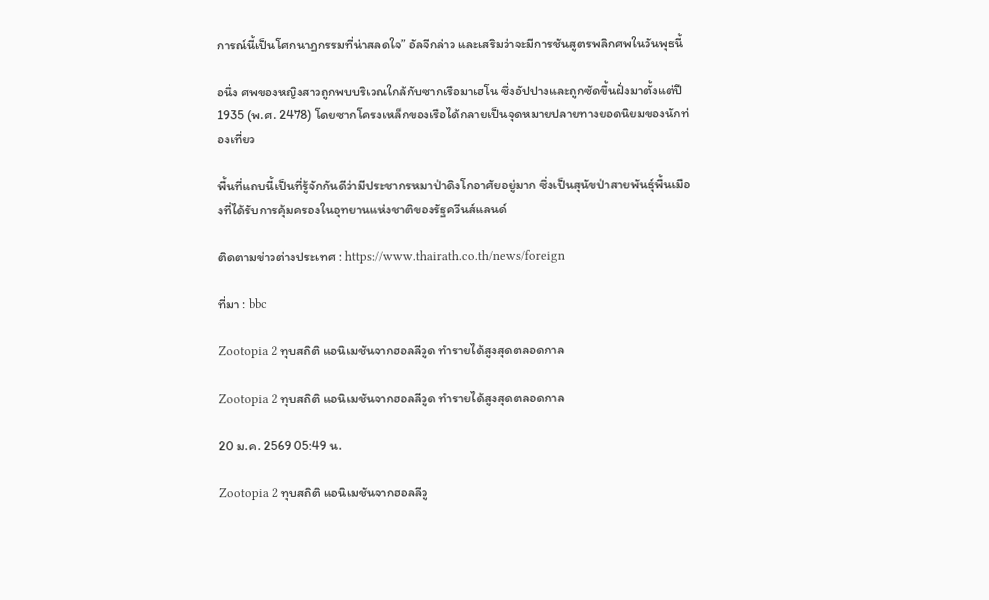การณ์นี้เป็นโศกนาฏกรรมที่น่าสลดใจ” อัลจีกล่าว และเสริมว่าจะมีการชันสูตรพลิกศพในวันพุธนี้

อนึ่ง ศพของหญิงสาวถูกพบบริเวณใกล้กับซากเรือมาเฮโน ซึ่งอัปปางและถูกซัดขึ้นฝั่งมาตั้งแต่ปี 1935 (พ.ศ. 2478) โดยซากโครงเหล็กของเรือได้กลายเป็นจุดหมายปลายทางยอดนิยมของนักท่องเที่ยว

พื้นที่แถบนี้เป็นที่รู้จักกันดีว่ามีประชากรหมาป่าดิงโกอาศัยอยู่มาก ซึ่งเป็นสุนัขป่าสายพันธุ์พื้นเมืองที่ได้รับการคุ้มครองในอุทยานแห่งชาติของรัฐควีนส์แลนด์

ติดตามข่าวต่างประเทศ : https://www.thairath.co.th/news/foreign

ที่มา : bbc

Zootopia 2 ทุบสถิติ แอนิเมชันจากฮอลลีวูด ทำรายได้สูงสุดตลอดกาล

Zootopia 2 ทุบสถิติ แอนิเมชันจากฮอลลีวูด ทำรายได้สูงสุดตลอดกาล

20 ม.ค. 2569 05:49 น.

Zootopia 2 ทุบสถิติ แอนิเมชันจากฮอลลีวู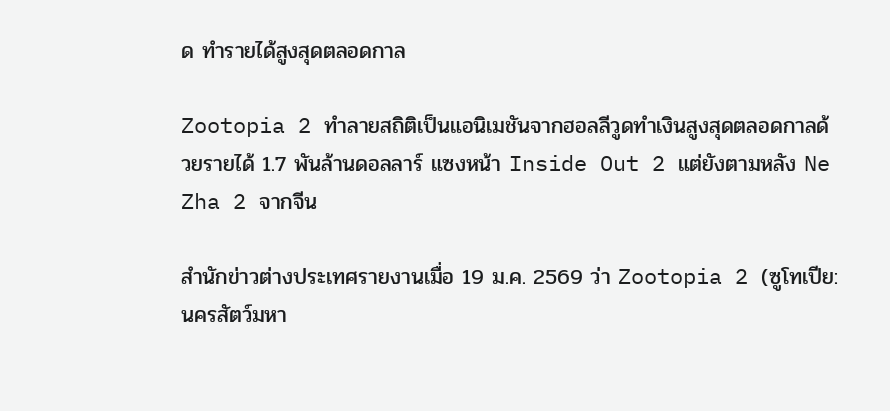ด ทำรายได้สูงสุดตลอดกาล

Zootopia 2 ทำลายสถิติเป็นแอนิเมชันจากฮอลลีวูดทำเงินสูงสุดตลอดกาลด้วยรายได้ 1.7 พันล้านดอลลาร์ แซงหน้า Inside Out 2 แต่ยังตามหลัง Ne Zha 2 จากจีน

สำนักข่าวต่างประเทศรายงานเมื่อ 19 ม.ค. 2569 ว่า Zootopia 2 (ซูโทเปีย: นครสัตว์มหา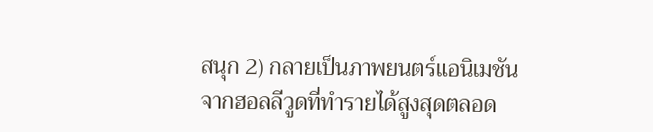สนุก 2) กลายเป็นภาพยนตร์แอนิเมชันจากฮอลลีวูดที่ทำรายได้สูงสุดตลอด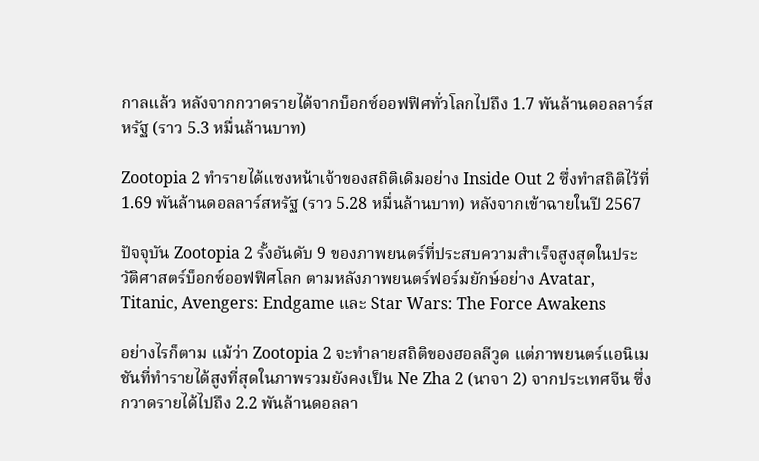กาลแล้ว หลังจากกวาดรายได้จากบ็อกซ์ออฟฟิศทั่วโลกไปถึง 1.7 พันล้านดอลลาร์สหรัฐ (ราว 5.3 หมื่นล้านบาท)

Zootopia 2 ทำรายได้แซงหน้าเจ้าของสถิติเดิมอย่าง Inside Out 2 ซึ่งทำสถิติไว้ที่ 1.69 พันล้านดอลลาร์สหรัฐ (ราว 5.28 หมื่นล้านบาท) หลังจากเข้าฉายในปี 2567

ปัจจุบัน Zootopia 2 รั้งอันดับ 9 ของภาพยนตร์ที่ประสบความสำเร็จสูงสุดในประวัติศาสตร์บ็อกซ์ออฟฟิศโลก ตามหลังภาพยนตร์ฟอร์มยักษ์อย่าง Avatar, Titanic, Avengers: Endgame และ Star Wars: The Force Awakens

อย่างไรก็ตาม แม้ว่า Zootopia 2 จะทำลายสถิติของฮอลลีวูด แต่ภาพยนตร์แอนิเมชันที่ทำรายได้สูงที่สุดในภาพรวมยังคงเป็น Ne Zha 2 (นาจา 2) จากประเทศจีน ซึ่งกวาดรายได้ไปถึง 2.2 พันล้านดอลลา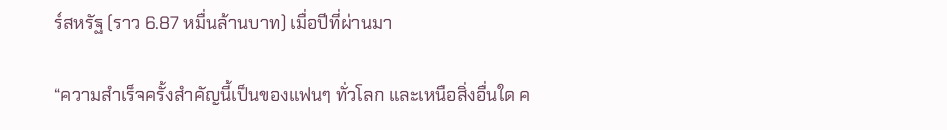ร์สหรัฐ (ราว 6.87 หมื่นล้านบาท) เมื่อปีที่ผ่านมา

“ความสำเร็จครั้งสำคัญนี้เป็นของแฟนๆ ทั่วโลก และเหนือสิ่งอื่นใด ค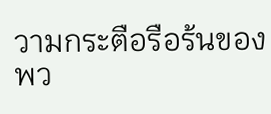วามกระตือรือร้นของพว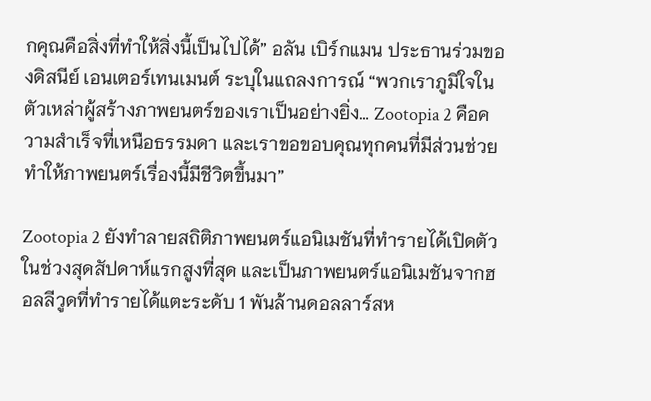กคุณคือสิ่งที่ทำให้สิ่งนี้เป็นไปได้” อลัน เบิร์กแมน ประธานร่วมของดิสนีย์ เอนเตอร์เทนเมนต์ ระบุในแถลงการณ์ “พวกเราภูมิใจในตัวเหล่าผู้สร้างภาพยนตร์ของเราเป็นอย่างยิ่ง… Zootopia 2 คือความสำเร็จที่เหนือธรรมดา และเราขอขอบคุณทุกคนที่มีส่วนช่วยทำให้ภาพยนตร์เรื่องนี้มีชีวิตขึ้นมา”

Zootopia 2 ยังทำลายสถิติภาพยนตร์แอนิเมชันที่ทำรายได้เปิดตัวในช่วงสุดสัปดาห์แรกสูงที่สุด และเป็นภาพยนตร์แอนิเมชันจากฮอลลีวูดที่ทำรายได้แตะระดับ 1 พันล้านดอลลาร์สห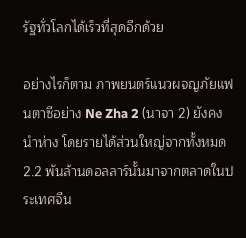รัฐทั่วโลกได้เร็วที่สุดอีกด้วย

อย่างไรก็ตาม ภาพยนตร์แนวผจญภัยแฟนตาซีอย่าง Ne Zha 2 (นาจา 2) ยังคงนำห่าง โดยรายได้ส่วนใหญ่จากทั้งหมด 2.2 พันล้านดอลลาร์นั้นมาจากตลาดในประเทศจีน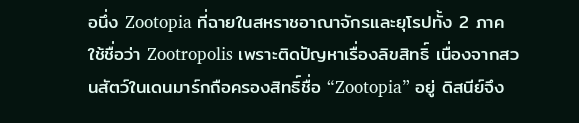อนึ่ง Zootopia ที่ฉายในสหราชอาณาจักรและยุโรปทั้ง 2 ภาค ใช้ชื่อว่า Zootropolis เพราะติดปัญหาเรื่องลิขสิทธิ์ เนื่องจากสวนสัตว์ในเดนมาร์กถือครองสิทธิ์ชื่อ “Zootopia” อยู่ ดิสนีย์จึง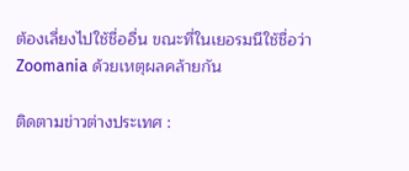ต้องเลี่ยงไปใช้ชื่ออื่น ขณะที่ในเยอรมนีใช้ชื่อว่า Zoomania ด้วยเหตุผลคล้ายกัน

ติดตามข่าวต่างประเทศ :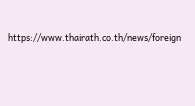https://www.thairath.co.th/news/foreign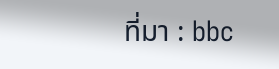ที่มา : bbc